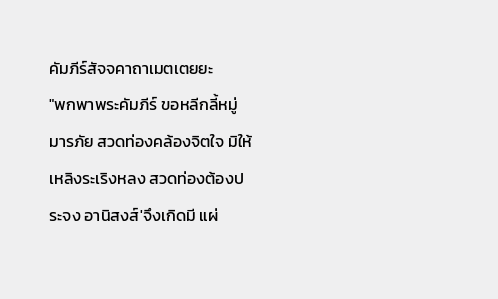คัมภีร์สัจจคาถาเมตเตยยะ
"พกพาพระคัมภีร์ ขอหลีกลี้หมู่มารภัย สวดท่องคล้องจิตใจ มิให้เหลิงระเริงหลง สวดท่องต้องประจง อานิสงส์'จึงเกิดมี แผ่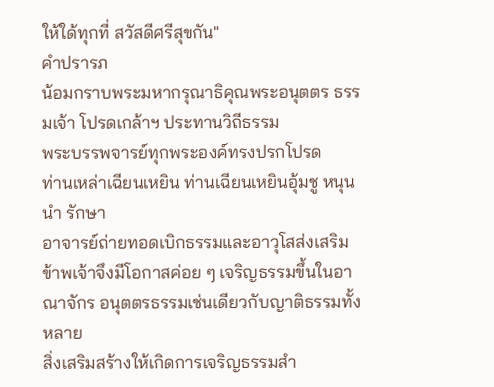ให้ใด้ทุกที่ สวัสดีศรีสุขกัน"
คำปรารภ
น้อมกราบพระมหากรุณาธิคุณพระอนุตตร ธรรมเจ้า โปรดเกล้าฯ ประทานวิถีธรรม
พระบรรพจารย์ทุกพระองค์ทรงปรกโปรด
ท่านเหล่าเฉียนเหยิน ท่านเฉียนเหยินอุ้มชู หนุนนำ รักษา
อาจารย์ถ่ายทอดเบิกธรรมและอาวุโสส่งเสริม ข้าพเจ้าจึงมีโอกาสค่อย ๆ เจริญธรรมขึ้นในอาณาจักร อนุตตรธรรมเช่นเดียวกับญาติธรรมทั้งหลาย
สิ่งเสริมสร้างให้เกิดการเจริญธรรมสำ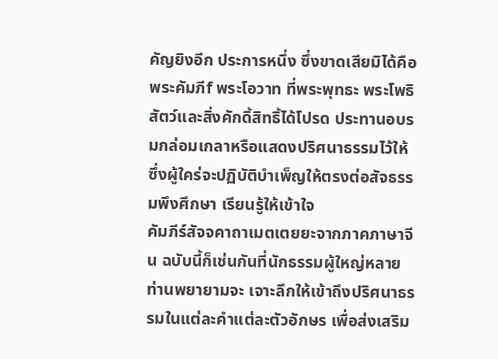คัญยิงอีก ประการหนึ่ง ซึ่งขาดเสียมิได้คือ พระคัมภีf พระโอวาท ที่พระพุทธะ พระโพธิสัตว์และสิ่งคักดิ้สิทธิ้ได้โปรด ประทานอบรมกล่อมเกลาหรือแสดงปริศนาธรรมไว้ให้ ซึ่งผู้ใคร่จะปฏิบัติบำเพ็ญให้ตรงต่อสัจธรรมพึงศึกษา เรียนรู้ให้เข้าใจ
คัมภีร์สัจจคาถาเมตเตยยะจากภาคภาษาจีน ฉบับนี้ก็เช่นกันที่นักธรรมผู้ใหญ่หลายท่านพยายามจะ เจาะลึกให้เข้าถึงปริศนาธรรมในแต่ละคำแต่ละตัวอักษร เพื่อส่งเสริม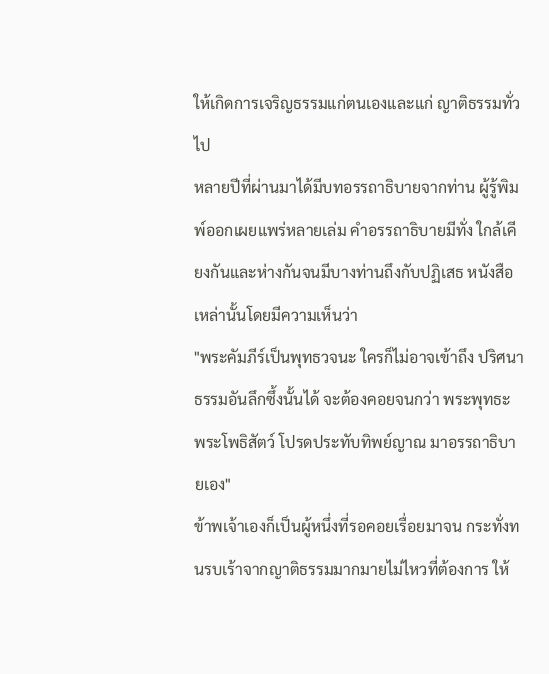ให้เกิดการเจริญธรรมแก่ตนเองและแก่ ญาติธรรมทั่วไป
หลายปีที่ผ่านมาได้มีบทอรรถาธิบายจากท่าน ผู้รู้พิมพ์ออกเผยแพร่หลายเล่ม คำอรรถาธิบายมีทั่ง ใกล้เคียงกันและห่างกันจนมีบางท่านถึงกับปฏิเสธ หนังสือเหล่านั้นโดยมีความเห็นว่า
"พระคัมภีร์เป็นพุทธวจนะ ใครก็ไม่อาจเข้าถึง ปริศนาธรรมอันลึกซึ้งนั้นได้ จะต้องคอยจนกว่า พระพุทธะ พระโพธิสัตว์ โปรดประทับทิพย์ญาณ มาอรรถาธิบายเอง"
ข้าพเจ้าเองก็เป็นผู้หนึ่งที่รอคอยเรื่อยมาจน กระทั่งทนรบเร้าจากญาติธรรมมากมายไม่ไหวที่ต้องการ ให้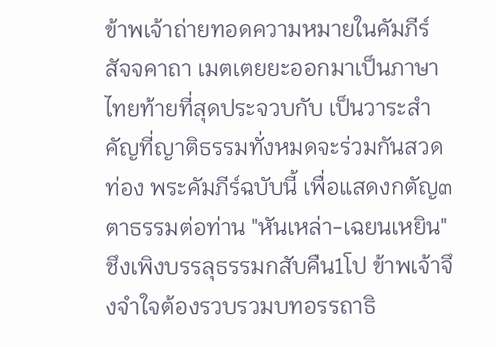ข้าพเจ้าถ่ายทอดความหมายในคัมภีร์สัจจคาถา เมตเตยยะออกมาเป็นภาษาไทยท้ายที่สุดประจวบกับ เป็นวาระสำคัญที่ญาติธรรมทั่งหมดจะร่วมกันสวดท่อง พระคัมภีร์ฉบับนี้ เพื่อแสดงกตัญ๓ตาธรรมต่อท่าน "หันเหล่า-เฉยนเหยิน" ชึงเพิงบรรลุธรรมกสับคืน1โป ข้าพเจ้าจึงจำใจต้องรวบรวมบทอรรถาธิ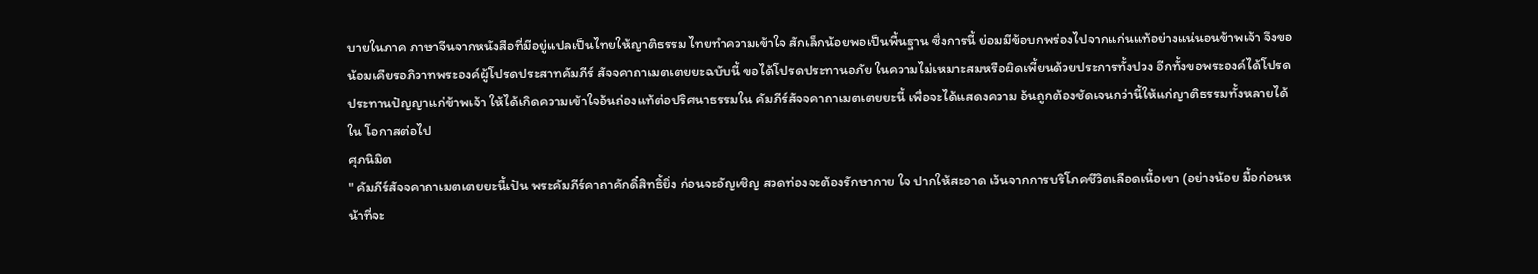บายในภาค ภาษาจีนจากหนังสือที่มีอยู่แปลเป็นไทยให้ญาติธรรม ไทยทำความเข้าใจ สักเล็กน้อยพอเป็นพื้นฐาน ซึ่งการนี้ ย่อมมีข้อบกพร่องไปจากแก่นแท้อย่างแน่นอนข้าพเจ้า จึงขอน้อมเคืยรอภิวาทพระองค์ผู้โปรดประสาทคัมภีร์ สัจจคาถาเมตเตยยะฉบับนี้ ขอได้โปรดประทานอภัย ในความไม่เหมาะสมหรือผิดเพี้ยนด้วยประการทั้งปวง อีกทั้งขอพระองค์ได้โปรดประทานปัญญาแก่ข้าพเจ้า ให้ได้เกิดความเข้าใจอ้นถ่องแท้ต่อปริศนาธรรมใน คัมภีร์สัจจคาถาเมตเตยยะนี้ เพื่อจะได้แสดงความ อ้นถูกต้องชัดเจนกว่านี้ให้แก่ญาติธรรมทั้งหลายได้ ใน โอกาสต่อไป
ศุภนิมิต
" คัมภีร์สัจจคาถาเมตเตยยะนื้เปัน พระคัมภีร์คาถาคักดิ๋สิทธิ้ยิ่ง ก่อนจะอัญเชิญ สวดท่องจะต้องรักษากาย ใจ ปากให้สะอาด เว้นจากการบริโภคชีวิตเลือดเนื้อเขา (อย่างน้อย มื้อก่อนหน้าที่จะ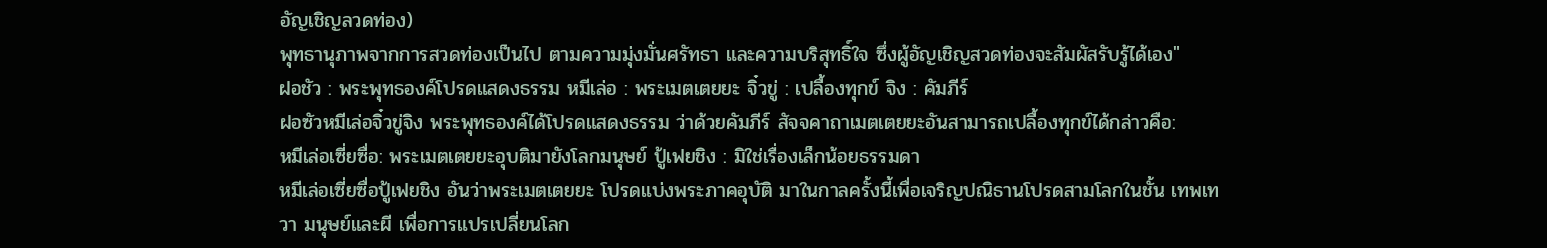อัญเชิญลวดท่อง)
พุทธานุภาพจากการสวดท่องเป็นไป ตามความมุ่งมั่นศรัทธา และความบริสุทธิ์ใจ ซึ่งผู้อัญเชิญสวดท่องจะสัมผัสรับรู้ได้เอง"
ฝอชัว : พระพุทธองค์โปรดแสดงธรรม หมีเล่อ : พระเมตเตยยะ จิ๋วขู่ : เปลื้องทุกข์ จิง : คัมภีร์
ฝอซัวหมีเล่อจิ๋วขู่จิง พระพุทธองค์ได้โปรดแสดงธรรม ว่าด้วยคัมภีร์ สัจจคาถาเมตเตยยะอันสามารถเปลื้องทุกข์ได้กล่าวคือ:
หมีเล่อเซี่ยซื่อ: พระเมตเตยยะอุบติมายังโลกมนุษย์ ปู้เฟยชิง : มิใช่เรื่องเล็กน้อยธรรมดา
หมีเล่อเซี่ยซื่อปู้เฟยชิง อันว่าพระเมตเตยยะ โปรดแบ่งพระภาคอุบัติ มาในกาลครั้งนี้เพื่อเจริญปณิธานโปรดสามโลกในชั้น เทพเทวา มนุษย์และผี เพื่อการแปรเปลี่ยนโลก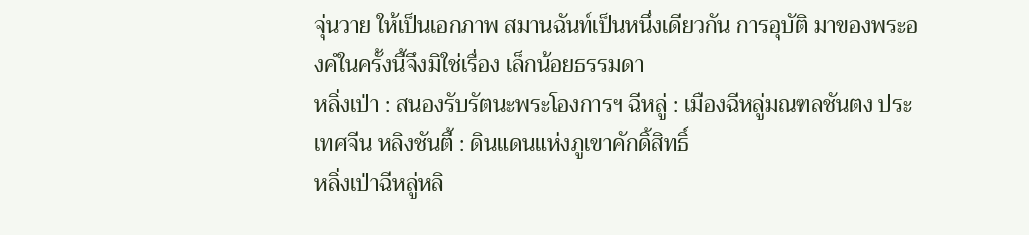จุ่นวาย ให้เป็นเอกภาพ สมานฉันท์เป็นหนึ่งเดียวกัน การอุบัติ มาของพระองคํในครั้งนี้จึงมิใช่เรื่อง เล็กน้อยธรรมดา
หลิ่งเป่า : สนองรับรัตนะพระโองการฯ ฉีหลู่ : เมืองฉีหลู่มณฑลชันตง ประเทศจีน หลิงชันตี้ : ดินแดนแห่งภูเขาคักดิ้สิทธิ์
หลิ่งเป่าฉีหลู่หลิ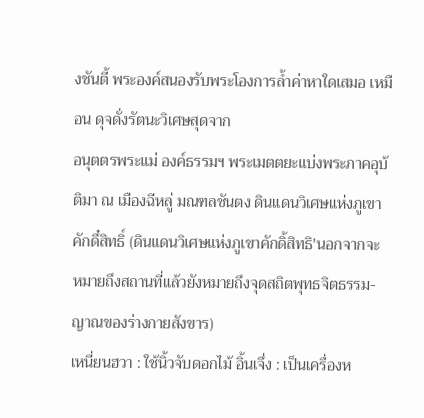งชันตี้ พระองค์สนองรับพระโองการลํ้าค่าหาใดเสมอ เหมือน ดุจดั่งรัตนะวิเศษสุดจาก
อนุตตรพระแม่ องค์ธรรมฯ พระเมตตยะแบ่งพระภาคอุบ้ติมา ณ เมืองฉีหลู่ มณฑลชันตง ดินแดนวิเศษแห่งภูเขาคักดึ๋สิทธิ์ (ดินแดนวิเศษแห่งภูเขาคักดิ้สิทธิ'นอกจากจะ หมายถึงสถานที่แล้วยังหมายถึงจุดสถิตพุทธจิตธรรม- ญาณของร่างกายสังขาร)
เหนี่ยนฮวา : ใช้นิ้วจับดอกไม้ อิ้นเจึ่ง : เป็นเครื่องห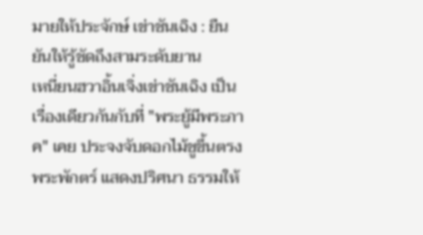มายให้ประจักษ์ เข่าชันเฉิง : ยืนยันให้รู้ชัดถึงสามระดับยาน
เหนี่ยนฮวาอิ้นเจิ่งเข่าชันเฉิง เป็นเรื่องเดียวกันกับที่ "พระยู้มีพระภาค" เคย ประจงจับดอกไม้ชูขึ้นตรงพระพักตร์ แสดงปริศนา ธรรมให้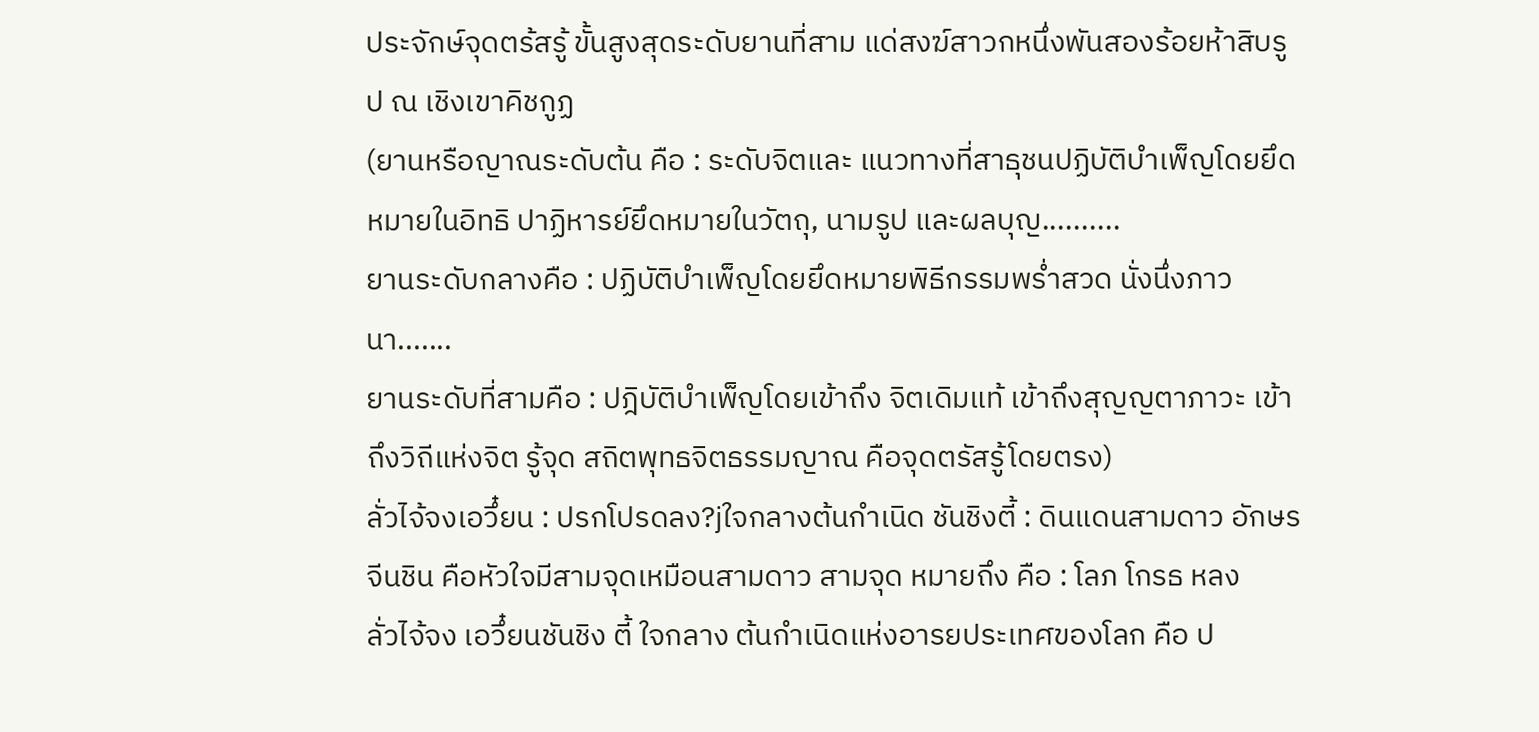ประจักษ์จุดตร้สรู้ ขั้นสูงสุดระดับยานที่สาม แด่สงฆ์สาวกหนึ่งพันสองร้อยห้าสิบรูป ณ เชิงเขาคิชกูฏ
(ยานหรือญาณระดับต้น คือ : ระดับจิตและ แนวทางที่สาธุชนปฏิบัติบำเพ็ญโดยยึดหมายในอิทธิ ปาฏิหารย์ยึดหมายในวัตถุ, นามรูป และผลบุญ..........
ยานระดับกลางคือ : ปฏิบัติบำเพ็ญโดยยึดหมายพิธีกรรมพรํ่าสวด นั่งนึ่งภาวนา.......
ยานระดับที่สามคือ : ปฎิบัติบำเพ็ญโดยเข้าถึง จิตเดิมแท้ เข้าถึงสุญญตาภาวะ เข้าถึงวิถีแห่งจิต รู้จุด สถิตพุทธจิตธรรมญาณ คือจุดตรัสรู้โดยตรง)
ลั่วไจ้จงเอวึ๋ยน : ปรกโปรดลง?jใจกลางต้นกำเนิด ชันชิงตี้ : ดินแดนสามดาว อักษรจีนชิน คือหัวใจมีสามจุดเหมือนสามดาว สามจุด หมายถึง คือ : โลภ โกรธ หลง
ลั่วไจ้จง เอวึ๋ยนชันชิง ตี้ ใจกลาง ต้นกำเนิดแห่งอารยประเทศของโลก คือ ป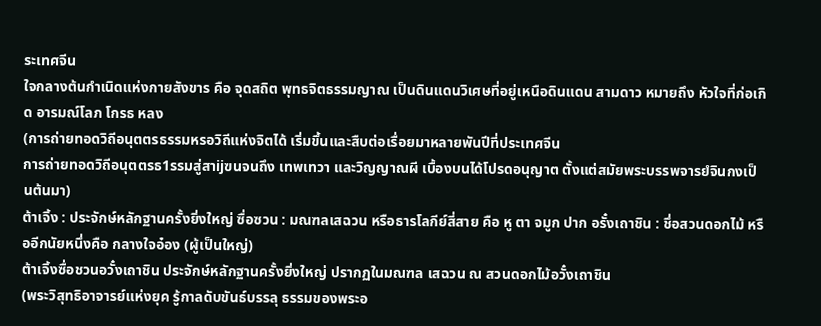ระเทศจีน
ใจกลางต้นกำเนิดแห่งกายสังขาร คือ จุดสถิต พุทธจิตธรรมญาณ เป็นดินแดนวิเศษที่อยู่เหนือดินแดน สามดาว หมายถึง หัวใจที่ก่อเกิด อารมณ์โลภ โกรธ หลง
(การถ่ายทอดวิถีอนุตตรธรรมหรอวิถีแห่งจิตได้ เริ่มขึ้นและสืบต่อเรื่อยมาหลายพันปีที่ประเทศจีน
การถ่ายทอดวิถีอนุตตรธ1รรมสู่สาijฃนจนถึง เทพเทวา และวิญญาณผี เบื้องบนได้โปรดอนุญาต ตั้งแต่สมัยพระบรรพจารยํจินกงเป็นต้นมา)
ต้าเจิ้ง : ประจักษ์หลักฐานครั้งยิ่งใหญ่ ซื่อซวน : มณฑลเสฉวน หรือธารโลกีย์สี่สาย คือ หู ตา จมูก ปาก อรั๋งเถาชิน : ชึ่อสวนดอกไม้ หรืออีกนัยหนึ่งคือ กลางใจอ๋อง (ผู้เป็นใหญ่)
ต้าเจิ้งซื่อชวนอวั๋งเถาชิน ประจักษ์หลักฐานครั้งยิ่งใหญ่ ปรากฏในมณฑล เสฉวน ณ สวนดอกไม้อวั๋งเถาชิน
(พระวิสุทธิอาจารย์แห่งยุค รู้กาลดับขันธ์บรรลุ ธรรมของพระอ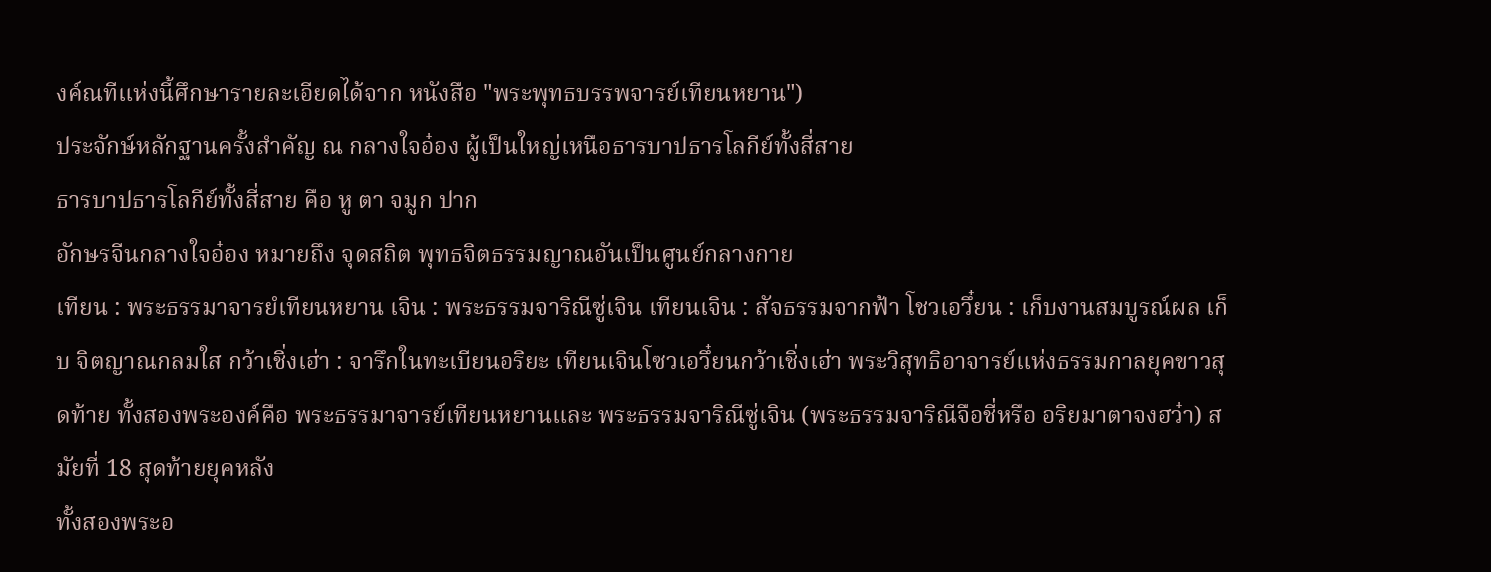งค์ณทีแห่งนี้ศึกษารายละเอียดได้จาก หนังสือ "พระพุทธบรรพจารย์เทียนหยาน")
ประจักษ์หลักฐานครั้งสำคัญ ณ กลางใจอ๋อง ผู้เป็นใหญ่เหนือธารบาปธารโลกีย์ทั้งสี่สาย
ธารบาปธารโลกีย์ทั้งสี่สาย คือ หู ตา จมูก ปาก
อักษรจีนกลางใจอ๋อง หมายถึง จุดสถิต พุทธจิตธรรมญาณอันเป็นศูนย์กลางกาย
เทียน : พระธรรมาจารยํเทียนหยาน เจิน : พระธรรมจาริณีซู่เจิน เทียนเจิน : สัจธรรมจากฟ้า โชวเอวึ๋ยน : เก็บงานสมบูรณ์ผล เก็บ จิตญาณกลมใส กว้าเชิ่งเฮ่า : จารึกในทะเบียนอริยะ เทียนเจินโซวเอวึ๋ยนกว้าเชิ่งเฮ่า พระวิสุทธิอาจารย์แห่งธรรมกาลยุคขาวสุดท้าย ทั้งสองพระองค์คือ พระธรรมาจารย์เทียนหยานและ พระธรรมจาริณีซู่เจิน (พระธรรมจาริณีจือชี่หรือ อริยมาตาจงฮว๋า) สมัยที่ 18 สุดท้ายยุคหลัง
ทั้งสองพระอ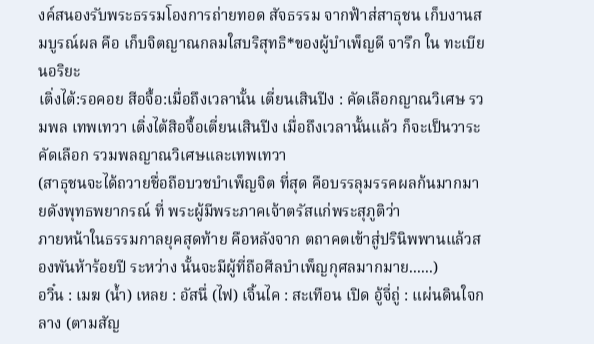งค์สนองรับพระธรรมโองการถ่ายทอด สัจธรรม จากฟ้าส่สาธุชน เก็บงานสมบูรณ์ผล คือ เก็บจิตญาณกลมใสบริสุทธิ*ของผู้บำเพ็ญดี จารึก ใน ทะเบียนอริยะ
เติ่งไต้:รอคอย สีอจื้อ:เมื่อถึงเวลานั้น เตี่ยนเสินปีง : คัดเลือกญาณวิเศษ รวมพล เทพเทวา เติ่งไต้สิอจื้อเตี่ยนเสินปีง เมื่อถึงเวลานั้นแล้ว ก็จะเป็นวาระคัดเลือก รวมพลญาณวิเศษและเทพเทวา
(สาธุชนจะได้ถวายชื่อถือบวชบำเพ็ญจิต ที่สุด คือบรรลุมรรคผลก้นมากมายดังพุทธพยากรณ์ ที่ พระผู้มีพระภาคเจ้าตรัสแก่พระสุภูติว่า
ภายหน้าในธรรมกาลยุคสุดท้าย คือหลังจาก ตถาคตเข้าสู่ปรินิพพานแล้วสองพันห้าร้อยปี ระหว่าง นั้นจะมีผู้ที่ถือศีลบำเพ็ญกุศลมากมาย......)
อวิ๋น : เมฆ (น้ำ) เหลย : อัสนึ่ (ไฟ) เจิ้นไค : สะเทือน เปิด อู้จี่ถู่ : แผ่นดินใจกลาง (ตามสัญ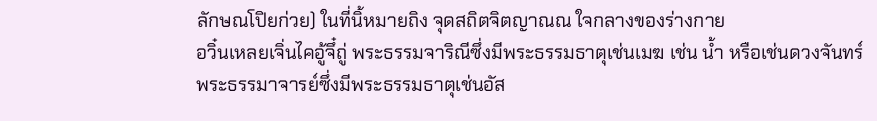ลักษณโปิยก่วย) ในที่นิ้หมายถิง จุดสถิตจิตญาณณ ใจกลางของร่างกาย
อวิ๋นเหลยเจิ่นไคอู้จึ๋ถู่ พระธรรมจาริณีซึ่งมีพระธรรมธาตุเช่นเมฆ เช่น นํ้า หรือเช่นดวงจันทร์
พระธรรมาจารย์ซึ่งมีพระธรรมธาตุเช่นอัส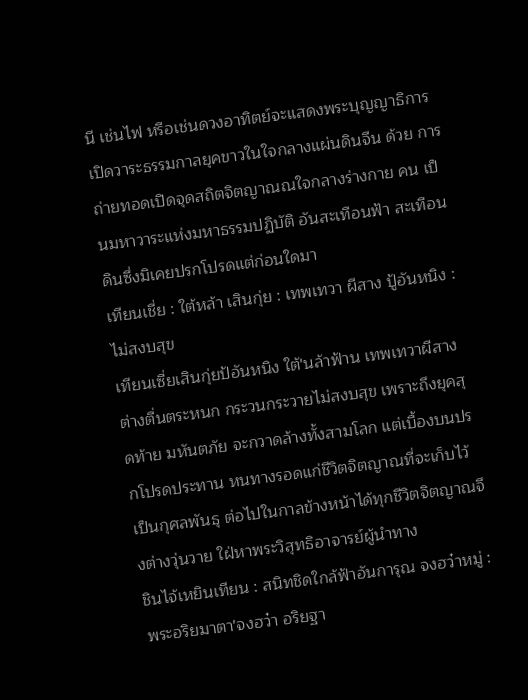นี เช่นไฟ หรือเช่นดวงอาทิตย์จะแสดงพระบุญญาธิการ เปิดวาระธรรมกาลยุคขาวในใจกลางแผ่นดินจีน ด้วย การถ่ายทอดเปิดจุดสถิตจิตญาณณใจกลางร่างกาย คน เป็นมหาวาระแห่งมหาธรรมปฏิบัติ อันสะเทือนฟ้า สะเทือนดินซึ่งมิเคยปรกโปรดแต่ก่อนใดมา
เทียนเชี่ย : ใต้หล้า เสินกุ่ย : เทพเทวา ผีสาง ปู้อันหนิง : ไม่สงบสุข
เทียนเซื่ยเสินกุ่ยป้อันหนิง ใต้'นล้าฟ้าน เทพเทวาผีสางต่างตื่นตระหนก กระวนกระวายไม่สงบสุข เพราะถึงยุคสุดท้าย มหันตภัย จะกวาดล้างทั้งสามโลก แต่เบื้องบนปรกโปรดประทาน หนทางรอดแก่ชีวิตจิตญาณที่จะเก็บไว้เป็นกุศลพันธุ ต่อไปในกาลข้างหน้าได้ทุกชีวิตจิตญาณจึงต่างวุ่นวาย ใฝ่หาพระวิสุทธิอาจารย์ผู้นำทาง
ชินไจ้เหยินเทียน : สนิทชิดใกล้ฟ้าอันการุณ จงฮว๋าหมู่ : พระอริยมาตา'จงฮว๋า อริยฐา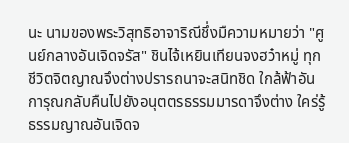นะ นามของพระวิสุทธิอาจาริณีชึ่งมืความหมายว่า "ศูนย์กลางอันเจิดจรัส" ชินไจ้เหยินเทียนจงฮว๋าหมู่ ทุกชีวิตจิตญาณจึงต่างปรารถนาจะสนิทชิด ใกล้ฟ้าอันการุณกลับคืนไปยังอนุตตรธรรมมารดาจึงต่าง ใคร่รู้ธรรมญาณอันเจิดจ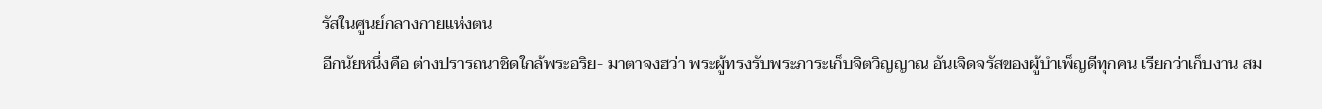รัสในศูนย์กลางกายแห่งตน
อีกนัยหนึ่งคือ ต่างปรารถนาชิดใกล้พระอริย- มาตาจงฮว่า พระผู้ทรงรับพระภาระเก็บจิตวิญญาณ อันเจิดจรัสของผู้บำเพ็ญดีทุกคน เรียกว่าเก็บงาน สม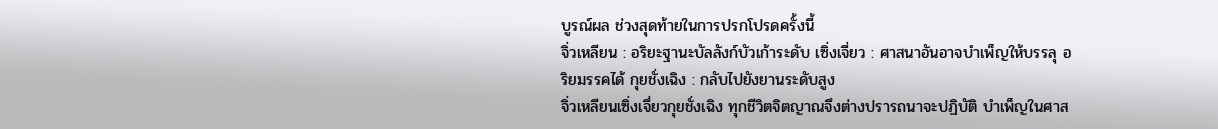บูรณ์ผล ช่วงสุดท้ายในการปรกโปรดครั้งนี้
จิ่วเหลียน : อริยะฐานะบัลลังก์บัวเก้าระดับ เซิ่งเจี่ยว : ศาสนาอันอาจบำเพ็ญให้บรรลุ อริยมรรคได้ กุยชั่งเฉิง : กลับไปยังยานระดับสูง
จิ่วเหลียนเซิ่งเจึ่ยวกุยชั่งเฉิง ทุกชีวิตจิตญาณจึงต่างปรารถนาจะปฏิบัติ บำเพ็ญในศาส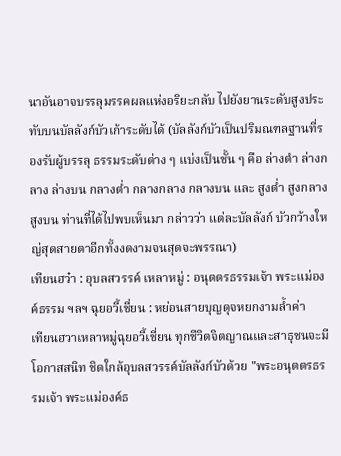นาอันอาจบรรลุมรรคผลแห่งอริยะกลับ ไปยังยานระดับสูงประทับบนบัลลังก์บัวเก้าระดับได้ (บัลลังก์บัวเป็นปริมณฑลฐานที่รองรับผู้บรรลุ ธรรมระดับต่าง ๆ แบ่งเป็นชั้น ๆ คือ ล่างตำ ล่างกลาง ล่างบน กลางตํ่า กลางกลาง กลางบน และ สูงตํ่า สูงกลาง สูงบน ท่านที่ได้ไปพบเห็นมา กล่าวว่า แต่ละบัลลังก์ บัวกว้างใหญ่สุดสายตาอีกทั้งงดงามจนสุดจะพรรณา)
เทียนฮว๋า : อุบลสวรรค์ เหลาหมู่ : อนุตตรธรรมเจ้า พระแม่องค์ธรรม ฯลฯ ฉุยอวี้เชี่ยน : หย่อนสายบุญดุจหยกงามลํ้าค่า
เทียนฮวาเหลาหมู่ฉุยอวี้เชี่ยน ทุกชีวิตจิตญาณและสาธุชนจะมีโอกาสสนิท ชิดใกล้อุบลสวรรค์บัลลังก์บัวด้วย "พระอนุตตรธรรมเจ้า พระแม่องค์ธ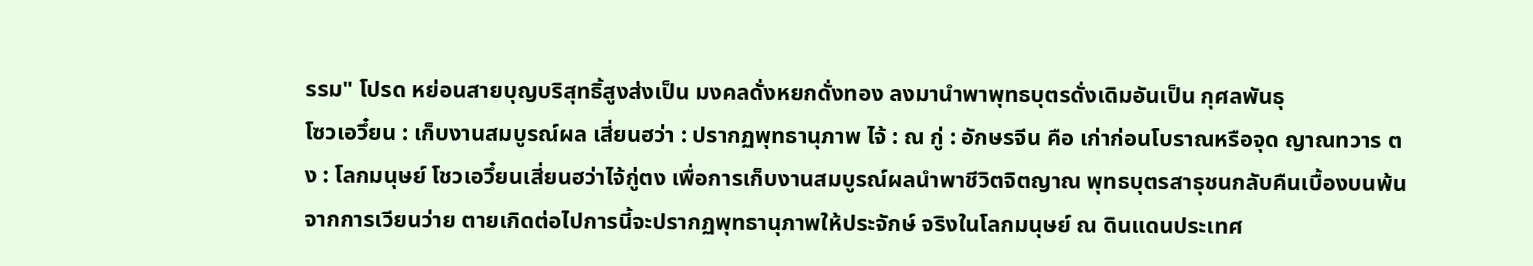รรม" โปรด หย่อนสายบุญบริสุทธิ้สูงส่งเป็น มงคลดั่งหยกดั่งทอง ลงมานำพาพุทธบุตรดั่งเดิมอันเป็น กุศลพันธุ
โซวเอวึ๋ยน : เก็บงานสมบูรณ์ผล เสี่ยนฮว่า : ปรากฏพุทธานุภาพ ไจ้ : ณ กู่ : อักษรจีน คือ เก่าก่อนโบราณหรือจุด ญาณทวาร ตง : โลกมนุษย์ โชวเอวึ๋ยนเสี่ยนฮว่าไจ้กู่ตง เพื่อการเก็บงานสมบูรณ์ผลนำพาชีวิตจิตญาณ พุทธบุตรสาธุชนกลับคืนเบื้องบนพ้นจากการเวียนว่าย ตายเกิดต่อไปการนี้จะปรากฏพุทธานุภาพให้ประจักษ์ จริงในโลกมนุษย์ ณ ดินแดนประเทศ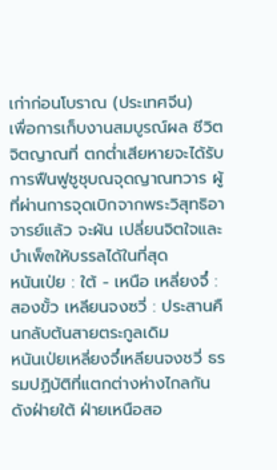เก่าก่อนโบราณ (ประเทศจีน)
เพื่อการเก็บงานสมบูรณ์ผล ชีวิตจิตญาณที่ ตกตํ่าเสียหายจะได้รับการฟืนฟูชูชุบณจุดญาณทวาร ผู้ที่ผ่านการจุดเบิกจากพระวิสุทธิอาจารย์แล้ว จะผัน เปลี่ยนจิตใจและบำเพ็๓ให้บรรลได้ในที่สุด
หนันเป่ย : ใต้ - เหนือ เหลี่ยงจึ๋ : สองขั้ว เหลียนจงซวี่ : ประสานคืนกลับต้นสายตระกูลเดิม
หนันเป่ยเหลี่ยงจึ๋เหลียนจงชวี่ ธรรมปฏิบัติที่แตกต่างห่างไกลกัน ดังฝ่ายใต้ ฝ่ายเหนือสอ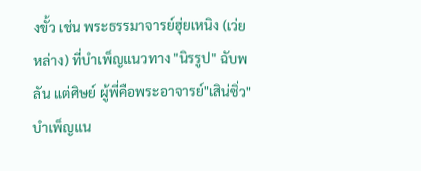งขั้ว เช่น พระธรรมาจารย์ฮุ่ยเหนิง (เว่ยหล่าง) ที่บำเพ็ญแนวทาง "นิรรูป" ฉับพลัน แต่ศิษย์ ผู้พี่คือพระอาจารย์"เสิน่ซิ่ว"บำเพ็ญแน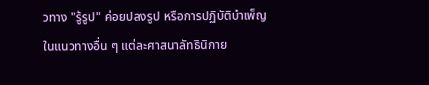วทาง "รู้รูป" ค่อยปลงรูป หรือการปฏิบัติบำเพ็ญในแนวทางอื่น ๆ แต่ละศาสนาลัทธินิกาย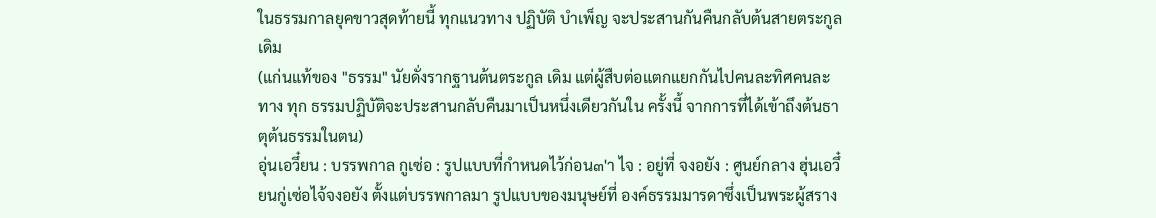ในธรรมกาลยุคขาวสุดท้ายนี้ ทุกแนวทาง ปฏิบัติ บำเพ็ญ จะประสานกันคืนกลับต้นสายตระกูล เดิม
(แก่นแท้ของ "ธรรม" นัยดั่งรากฐานต้นตระกูล เดิม แต่ผู้สืบต่อแตกแยกกันไปคนละทิศคนละทาง ทุก ธรรมปฏิบัติจะประสานกลับคืนมาเป็นหนึ่งเดียวกันใน ครั้งนี้ จากการที่ได้เข้าถึงต้นธาตุต้นธรรมในตน)
อุ่นเอวึ๋ยน : บรรพกาล กูเซ่อ : รูปแบบที่กำหนดไว้ก่อน๓'า ไจ : อยู่ที่ จงอยัง : ศูนย์กลาง ฮุ่นเอวึ๋ยนกู่เซ่อไจ้จงอยัง ตั้งแต่บรรพกาลมา รูปแบบของมนุษย์ที่ องค์ธรรมมารดาซึ่งเป็นพระผู้สราง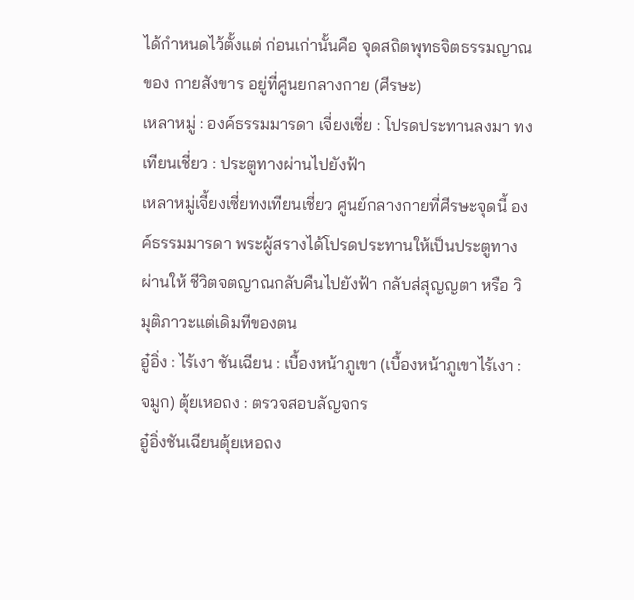ได้กำหนดไว้ตั้งแต่ ก่อนเก่านั้นคือ จุดสถิตพุทธจิตธรรมญาณของ กายสังขาร อยู่ที่ศูนยกลางกาย (ศีรษะ)
เหลาหมู่ : องค์ธรรมมารดา เจี่ยงเซี่ย : โปรดประทานลงมา ทงเทียนเชี่ยว : ประตูทางผ่านไปยังฟ้า
เหลาหมู่เจี้ยงเซี่ยทงเทียนเชี่ยว ศูนย์กลางกายที่ศีรษะจุดนี้ องค์ธรรมมารดา พระผู้สรางได้โปรดประทานให้เป็นประตูทางผ่านให้ ชีวิตจตญาณกลับคืนไปยังฟ้า กลับส่สุญญตา หรือ วิ มุติภาวะแต่เดิมทีของตน
อู๋อิ่ง : ไร้เงา ซันเฉียน : เบื้องหน้าภูเขา (เบื้องหน้าภูเขาไร้เงา : จมูก) ตุ้ยเหอถง : ตรวจสอบลัญจกร
อู๋อิ่งชันเฉียนตุ้ยเหอถง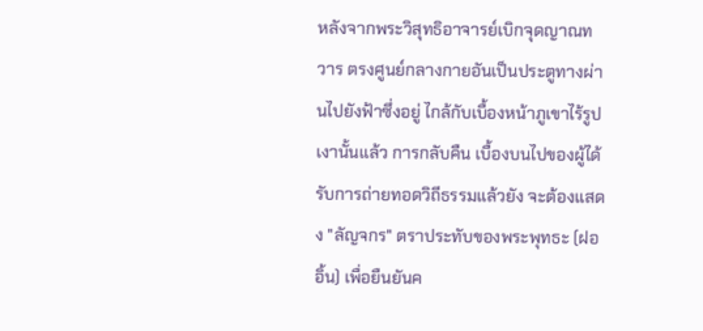หลังจากพระวิสุทธิอาจารย์เบิกจุดญาณทวาร ตรงศูนย์กลางกายอันเป็นประตูทางผ่านไปยังฟ้าซึ่งอยู่ ไกล้กับเบื้องหน้าภูเขาไร้รูปเงานั้นแล้ว การกลับคืน เบื้องบนไปของผู้ได้รับการถ่ายทอดวิถีธรรมแล้วยัง จะต้องแสดง "ลัญจกร" ตราประทับของพระพุทธะ (ฝออิ้น) เพื่อยืนยันค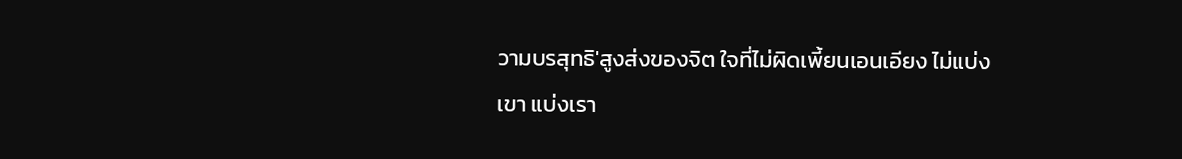วามบรสุทธิ'สูงส่งของจิต ใจที่ไม่ผิดเพี้ยนเอนเอียง ไม่แบ่งเขา แบ่งเรา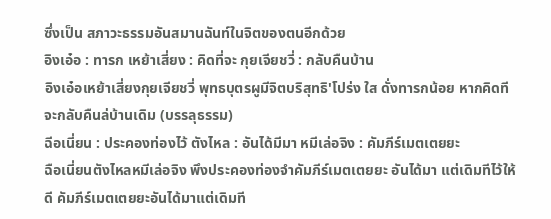ซึ่งเป็น สภาวะธรรมอันสมานฉันท์ในจิตของตนอีกด้วย
อิงเอ๋อ : ทารก เหย้าเสี่ยง : คิดที่จะ กุยเจียชวี่ : กลับคืนบ้าน
อิงเอ๋อเหย้าเสี่ยงกุยเจียชวี่ พุทธบุตรผูมีจิตบริสุทธิ'โปร่ง ใส ดั่งทารกน้อย หากคิดทีจะกลับคืนล่บ้านเดิม (บรรลุธรรม)
ฉีอเนี่ยน : ประคองท่องไว้ ตังไหล : อันได้มีมา หมีเล่อจิง : คัมภีร์เมตเตยยะ
ฉือเนี่ยนตังไหลหมีเล่อจิง พึงประคองท่องจำคัมภีร์เมตเตยยะ อันได้มา แต่เดิมทีไว้ให้ดี คัมภีร์เมตเตยยะอันได้มาแต่เดิมที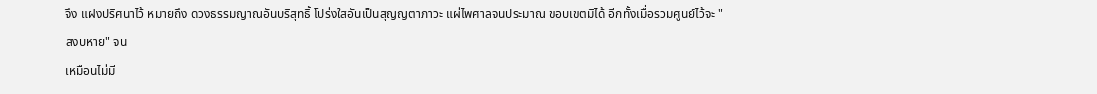จึง แฝงปริศนาไว้ หมายถึง ดวงธรรมญาณอันบริสุทธิ้ โปร่งใสอันเป็นสุญญตาภาวะ แผ่ไพศาลจนประมาณ ขอบเขตมิได้ อีกทั้งเมื่อรวมศูนย์ไว้จะ "สงบหาย" จน
เหมือนไม่มี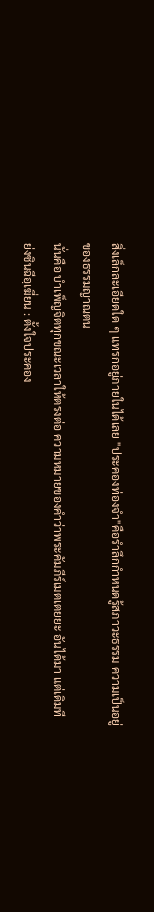สิ่งเล็กละเอียดใด ๆ แทรกอยู่ภายในได้เลย "ประคองท่องจำ"คือรำลึกกำหนดรู้สภาวะธรรม ความเป็นอยู่ของธรรมญาณตน
นั่นคือ บำเพ็ญจิตทุกขณะเวลาให้ตรงต่อ ความหมายของคำว่าพระคัมภีร์เมตเตยยะ อันได้มา แต่เดิมที
ย่งซินฉีอฺเฆี่ยน : ตั้งใจประคอง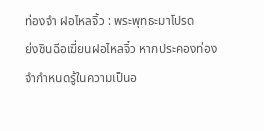ท่องจำ ฝอไหลจิ้ว : พระพุทธะมาโปรด
ย่งชินฉีอเฆี่ยนฝอไหลจิ๋ว หากประคองท่องจำกำหนดรู้ในความเป็นอ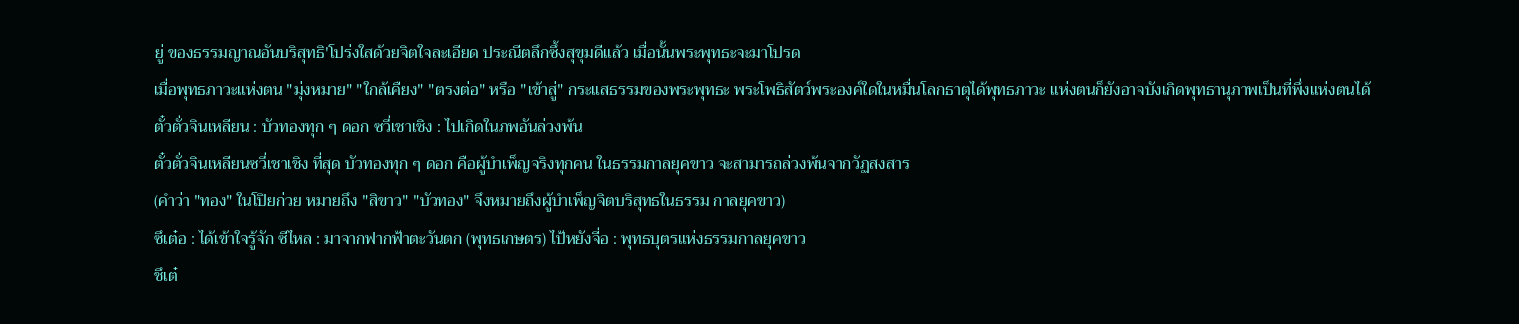ยู่ ของธรรมญาณอันบริสุทธิ'โปร่งใสด้วยจิตใจละเอียด ประณีตลึกซึ้งสุขุมดีแล้ว เมื่อนั้นพระพุทธะจะมาโปรด
เมื่อพุทธภาวะแห่งตน "มุ่งหมาย" "ใกล้เคืยง" "ตรงต่อ" หรือ "เข้าสู่" กระแสธรรมของพระพุทธะ พระโพธิสัตว์พระองค์ใดในหมื่นโลกธาตุได้พุทธภาวะ แห่งตนก็ยังอาจบังเกิดพุทธานุภาพเป็นที่พึ่งแห่งตนได้
ตั๋วตั่วจินเหลียน : บัวทองทุก ๆ ดอก ซวี่เชาเชิง : ไปเกิดในภพอันล่วงพ้น
ตั๋วตั่วจินเหลียนซวี่เชาเชิง ที่สุด บัวทองทุก ๆ ดอก คือผู้บำเพ็ญจริงทุกคน ในธรรมกาลยุคขาว จะสามารถล่วงพ้นจากวัฏสงสาร
(คำว่า "ทอง" ในโปิยก่วย หมายถึง "สิขาว" "บัวทอง" จึงหมายถึงผู้บำเพ็ญจิตบริสุทธในธรรม กาลยุคขาว)
ซึเต๋อ : ได้เข้าใจรู้จัก ซีไหล : มาจากฟากฟ้าตะวันตก (พุทธเกษตร) ไป้หยังจี่อ : พุทธบุตรแห่งธรรมกาลยุคขาว
ชึเต๋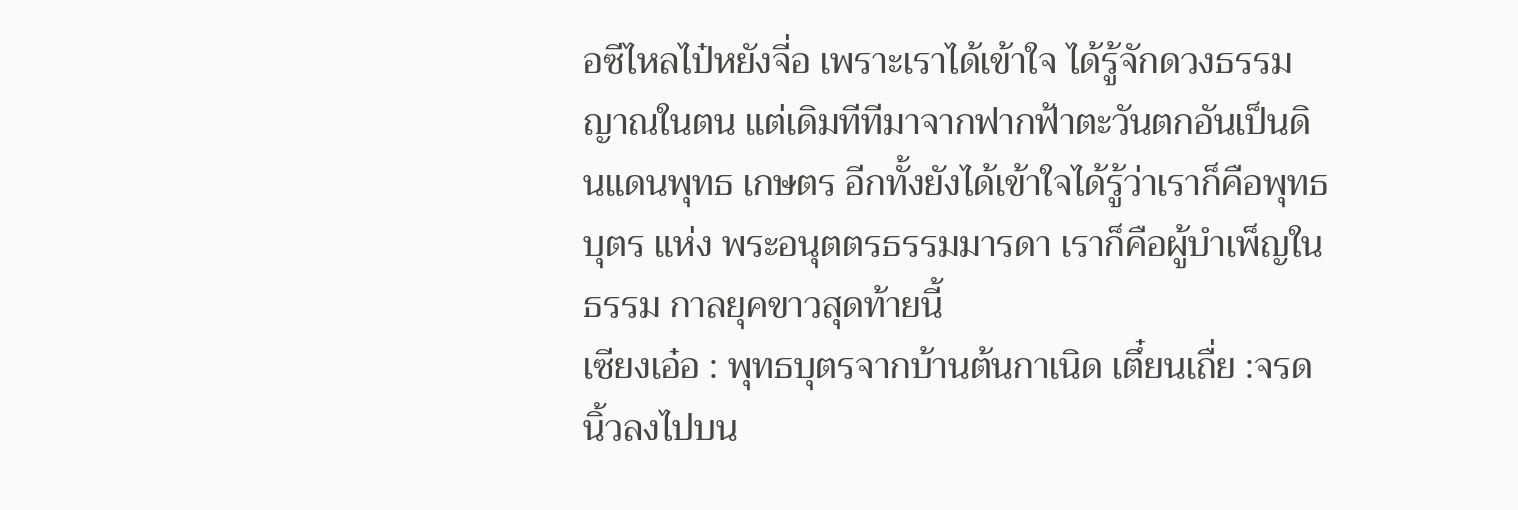อซีไหลไป๋หยังจี่อ เพราะเราได้เข้าใจ ได้รู้จักดวงธรรมญาณในตน แต่เดิมทีทีมาจากฟากฟ้าตะวันตกอันเป็นดินแดนพุทธ เกษตร อีกทั้งยังได้เข้าใจได้รู้ว่าเราก็คือพุทธบุตร แห่ง พระอนุตตรธรรมมารดา เราก็คือผู้บำเพ็ญในธรรม กาลยุคขาวสุดท้ายนี้
เซียงเอ๋อ : พุทธบุตรจากบ้านต้นกาเนิด เตึ๋ยนเถื่ย :จรดนิ้วลงไปบน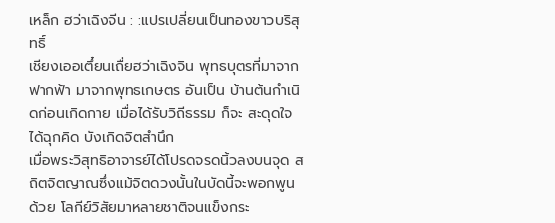เหล็ก ฮว่าเฉิงจีน : :แปรเปลี่ยนเป็นทองขาวบริสุทธิ์
เชียงเออเตึ๋ยนเถื่ยฮว่าเฉิงจิน พุทธบุตรที่มาจากฟากฟ้า มาจากพุทธเกษตร อันเป็น บ้านต้นกำเนิดก่อนเกิดกาย เมื่อได้รับวิถีธรรม ก็จะ สะดุดใจได้ฉุกคิด บังเกิดจิตสำนึก
เมื่อพระวิสุทธิอาจารย์ได้โปรดจรดนิ้วลงบนจุด สถิตจิตญาณซึ่งแม้จิตดวงนั้นในบัดนี้จะพอกพูนด้วย โลกีย์วิสัยมาหลายชาติจนแข็งกระ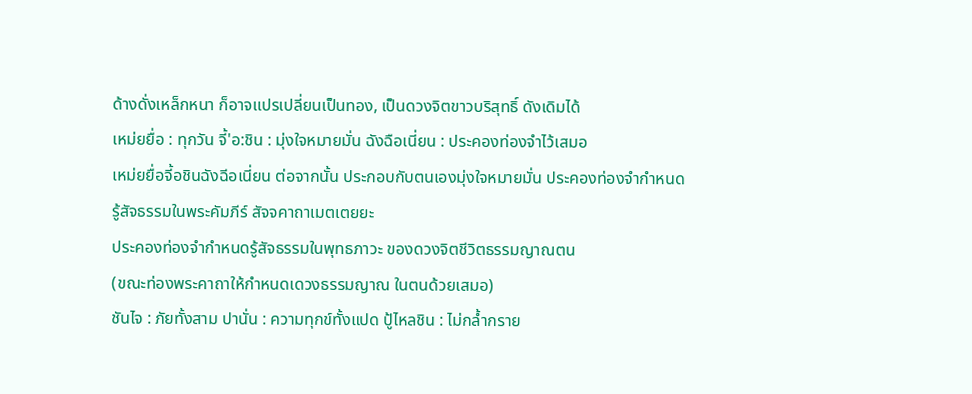ด้างดั่งเหล็กหนา ก็อาจแปรเปลี่ยนเป็นทอง, เป็นดวงจิตขาวบริสุทธิ์ ดังเดิมได้
เหม่ยยื่อ : ทุกวัน จี้'อ:ชิน : มุ่งใจหมายมั่น ฉังฉือเนี่ยน : ประคองท่องจำไว้เสมอ
เหม่ยยื่อจี้อชินฉังฉีอเนี่ยน ต่อจากนั้น ประกอบกับตนเองมุ่งใจหมายมั่น ประคองท่องจำกำหนดรู้สัจธรรมในพระคัมภีร์ สัจจคาถาเมตเตยยะ
ประคองท่องจำกำหนดรู้สัจธรรมในพุทธภาวะ ของดวงจิตชีวิตธรรมญาณตน
(ขณะท่องพระคาถาให้กำหนดเดวงธรรมญาณ ในตนด้วยเสมอ)
ชันไจ : ภัยทั้งสาม ปานั่น : ความทุกข์ทั้งแปด ปู้ไหลชิน : ไม่กลํ้ากราย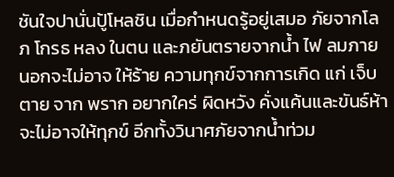ชันใจปานั่นปู้โหลชิน เมื่อกำหนดรู้อยู่เสมอ ภัยจากโลภ โกรธ หลง ในตน และภยันตรายจากนํ้า ไฟ ลมภายนอกจะไม่อาจ ให้ร้าย ความทุกข์จากการเกิด แก่ เจ็บ ตาย จาก พราก อยากใคร่ ผิดหวัง คั่งแค้นและขันธ์ห้าจะไม่อาจให้ทุกข์ อีกทั้งวินาศภัยจากนํ้าท่วม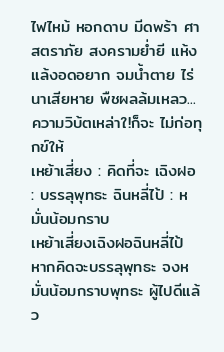ไฟไหม้ หอกดาบ มีดพร้า ศาสตราภัย สงครามยํ่ายี แห้งแล้งอดอยาก จมนํ้าตาย ไร่นาเสียหาย พืชผลล้มเหลว... ความวิบ้ตเหล่าใ!ก็จะ ไม่ก่อทุกข์ให้
เหย้าเสี่ยง : คิดที่จะ เฉิงฝอ : บรรลุพุทธะ ฉินหลี่ไป้ : หมั่นน้อมกราบ
เหย้าเสี่ยงเฉิงฝอฉินหลี่ไป้ หากคิดจะบรรลุพุทธะ จงหมั่นน้อมกราบพุทธะ ผู้ไปดีแล้ว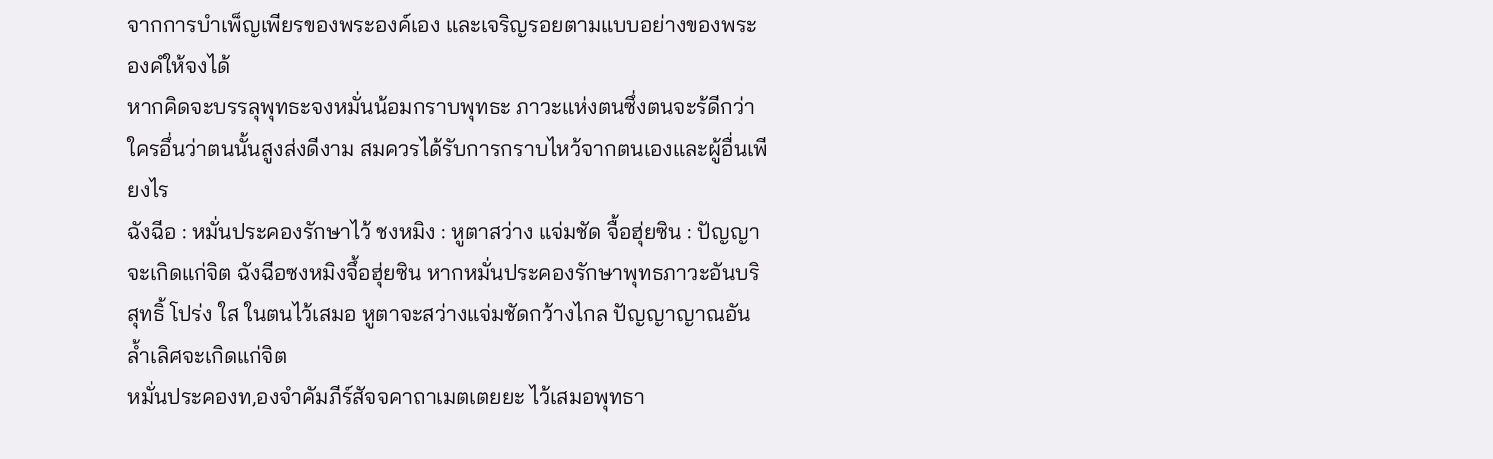จากการบำเพ็ญเพียรของพระองค์เอง และเจริญรอยตามแบบอย่างของพระองคํให้จงได้
หากคิดจะบรรลุพุทธะจงหมั่นน้อมกราบพุทธะ ภาวะแห่งตนซึ่งตนจะร้ดีกว่าใครอึ่นว่าตนนั้นสูงส่งดีงาม สมควรได้รับการกราบไหว้จากตนเองและผู้อื่นเพียงไร
ฉังฉีอ : หมั่นประคองรักษาไว้ ชงหมิง : หูตาสว่าง แจ่มชัด จื้อฮุ่ยซิน : ปัญญาจะเกิดแก่จิต ฉังฉีอซงหมิงจึ้อฮุ่ยซิน หากหมั่นประคองรักษาพุทธภาวะอันบริสุทธิ้ โปร่ง ใส ในตนไว้เสมอ หูตาจะสว่างแจ่มชัดกว้างไกล ปัญญาญาณอันลํ้าเลิศจะเกิดแก่จิต
หมั่นประคองท,องจำคัมภีร์สัจจคาถาเมตเตยยะ ไว้เสมอพุทธา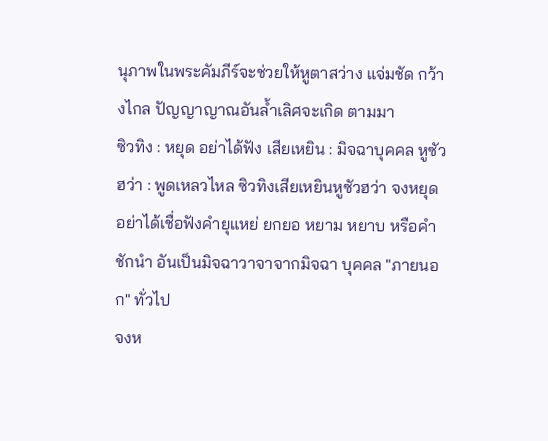นุภาพในพระคัมภีร์จะช่วยให้หูตาสว่าง แจ่มชัด กว้างไกล ปัญญาญาณอันลํ้าเลิศจะเกิด ตามมา
ซิวทิง : หยุด อย่าได้ฟัง เสียเหยิน : มิจฉาบุคคล หูซัวฮว่า : พูดเหลวไหล ซิวทิงเสียเหยินหูซัวฮว่า จงหยุด อย่าได้เชื่อฟังคำยุแหย่ ยกยอ หยาม หยาบ หรือคำชักนำ อันเป็นมิจฉาวาจาจากมิจฉา บุคคล "ภายนอก" ทั่วไป
จงห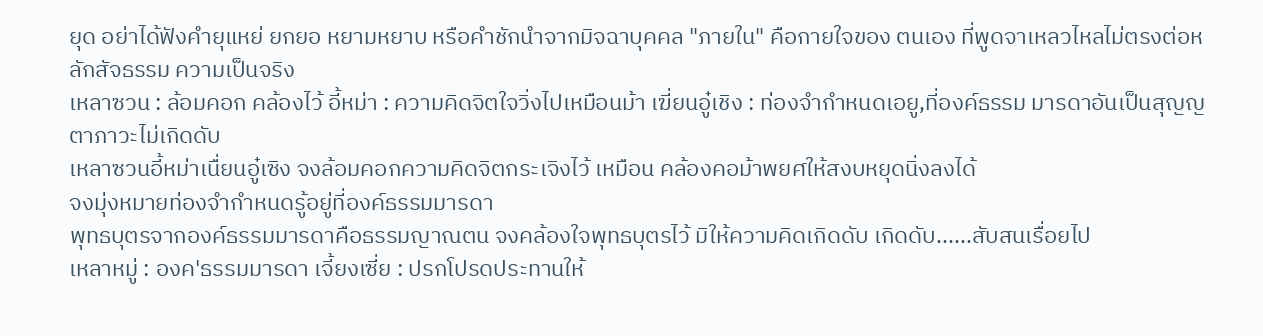ยุด อย่าได้ฟังคำยุแหย่ ยกยอ หยามหยาบ หรือคำชักนำจากมิจฉาบุคคล "ภายใน" คือกายใจของ ตนเอง ที่พูดจาเหลวไหลไม่ตรงต่อหลักสัจธรรม ความเป็นจริง
เหลาซวน : ล้อมคอก คล้องไว้ อี้หม่า : ความคิดจิตใจวิ่งไปเหมือนม้า เฆี่ยนอู๋เชิง : ท่องจำกำหนดเอยู,ที่องค์ธรรม มารดาอันเป็นสุญญตาภาวะไม่เกิดดับ
เหลาซวนอี้หม่าเนื่ยนอู๋เซิง จงล้อมคอกความคิดจิตกระเจิงไว้ เหมือน คล้องคอม้าพยศให้สงบหยุดนิ่งลงได้
จงมุ่งหมายท่องจำกำหนดรู้อยู่ที่องค์ธรรมมารดา
พุทธบุตรจากองค์ธรรมมารดาคือธรรมญาณตน จงคล้องใจพุทธบุตรไว้ มิให้ความคิดเกิดดับ เกิดดับ......สับสนเรื่อยไป
เหลาหมู่ : องค'ธรรมมารดา เจี้ยงเซี่ย : ปรกโปรดประทานให้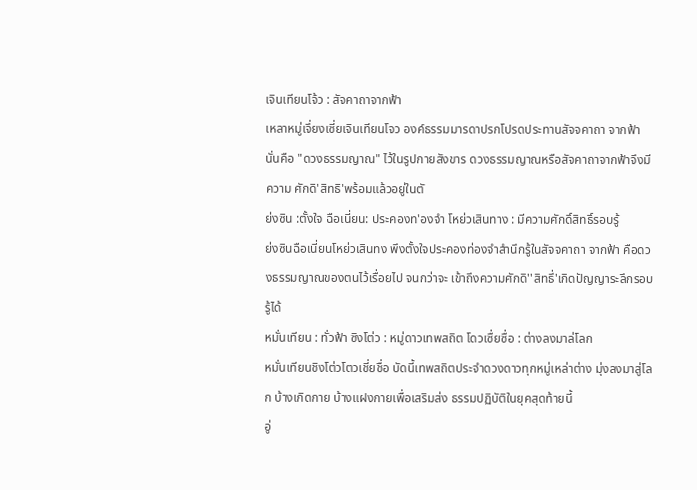เจินเทียนโจ้ว : สัจคาถาจากฟ้า
เหลาหมู่เจึ่ยงเซี่ยเจินเทียนโจว องค์ธรรมมารดาปรกโปรดประทานสัจจคาถา จากฟ้า นั่นคือ "ดวงธรรมญาณ" ไว้ในรูปกายสังขาร ดวงธรรมญาณหรือสัจคาถาจากฟ้าจึงมีความ ศักดิ'สิทธิ'พร้อมแล้วอยู่ในตั
ย่งซิน :ตั้งใจ ฉือเนี่ยน: ประคองท'องจำ โหย่วเสินทาง : มีความศักดิ์สิทธิ์รอบรู้
ย่งซินฉือเนี่ยนโหย่วเสินทง พึงตั้งใจประคองท่องจำสำนึกรู้ในสัจจคาถา จากฟ้า คือดวงธรรมญาณของตนไว้เรื่อยไป จนกว่าจะ เข้าถึงความศักดิ''สิทธึ่'เกิดปัญญาระลึกรอบรู้ได้
หมั่นเทียน : ทั่วฟ้า ซิงโต่ว : หมู่ดาวเทพสถิต โดวเซื่ยซื่อ : ต่างลงมาล่โลก
หมั่นเทียนชิงโต่วโตวเชี่ยชื่อ บัดนี้เทพสถิตประจำดวงดาวทุกหมู่เหล่าต่าง มุ่งลงมาสู่โลก บ้างเกิดกาย บ้างแฝงกายเพื่อเสริมส่ง ธรรมปฏิบัติในยุคสุดท้ายนี้
อู่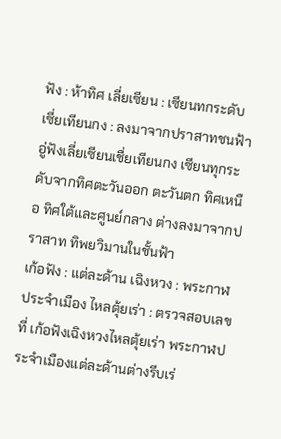ฟัง : ห้าทิศ เลี่ยเซียน : เซียนทกระดับ เซี่ยเทียนกง : ลงมาจากปราสาทชนฟ้า อู่ฟังเลี่ยเซียนเชื่ยเทียนกง เซียนทุกระดับจากทิศตะวันออก ตะวันตก ทิศเหนือ ทิศใต้และศูนย์กลาง ต่างลงมาจากปราสาท ทิพยวิมานในชั้นฟ้า
เก้อฟัง : แต่ละด้าน เฉิงหวง : พระกาฬประจำเมือง ไหลตุ้ยเร่า : ตรวจสอบเลขที่ เก้อฟังเฉิงหวงไหลตุ้ยเร่า พระกาฬประจำเมืองแต่ละด้านต่างรีบเร่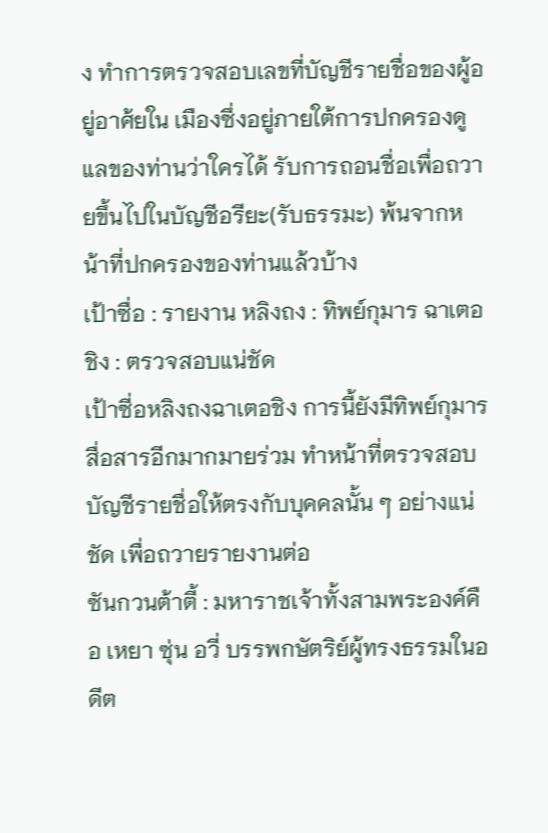ง ทำการตรวจสอบเลขที่บัญชีรายชื่อของผู้อยู่อาศ้ยใน เมืองซึ่งอยู่ภายใต้การปกครองดูแลของท่านว่าใครได้ รับการถอนชื่อเพื่อถวายขึ้นไปในบัญชีอรียะ(รับธรรมะ) พ้นจากหน้าที่ปกครองของท่านแล้วบ้าง
เป้าซื่อ : รายงาน หลิงถง : ทิพย์กุมาร ฉาเตอชิง : ตรวจสอบแน่ชัด
เป้าซี่อหลิงถงฉาเตอชิง การนี้ยังมีทิพย์กุมารสื่อสารอีกมากมายร่วม ทำหน้าที่ตรวจสอบบัญชีรายชื่อให้ตรงกับบุคคลนั้น ๆ อย่างแน่ชัด เพื่อถวายรายงานต่อ
ซันกวนต้าตี้ : มหาราชเจ้าทั้งสามพระองค์คือ เหยา ซุ่น อวี่ บรรพกษัตริย์ผู้ทรงธรรมในอดีต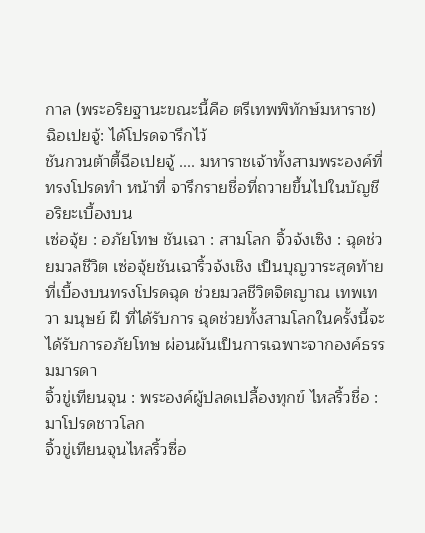กาล (พระอริยฐานะขณะนี้คือ ตรีเทพพิทักษ์มหาราช) ฉิอเปยจู้: ได้โปรดจารึกไว้
ชันกวนต้าตี้ฉีอเปยจู้ .... มหาราชเจ้าทั้งสามพระองค์ที่ทรงโปรดทำ หน้าที่ จารึกรายชื่อที่ถวายขึ้นไปในบัญชีอริยะเบื้องบน
เซ่อจุ้ย : อภัยโทษ ชันเฉา : สามโลก จิ้วจ้งเซิง : ฉุดช่วยมวลชีวิต เซ่อจุ้ยชันเฉาริ้วจ้งเชิง เป็นบุญวาระสุดท้ายที่เบื้องบนทรงโปรดฉุด ช่วยมวลชีวิตจิตญาณ เทพเทวา มนุษย์ ฝี ที่ได้รับการ ฉุดช่วยทั้งสามโลกในครั้งนี้จะได้รับการอภัยโทษ ผ่อนผันเป็นการเฉพาะจากองค์ธรรมมารดา
จิ้วขู่เทียนจุน : พระองค์ผู้ปลดเปลื้องทุกข์ ไหลริ้วชื่อ : มาโปรดชาวโลก
จิ้วขู่เทียนจุนไหลริ้วซื่อ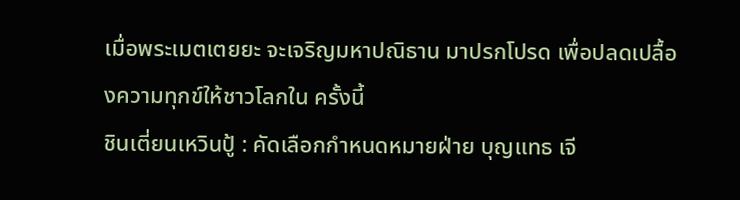เมื่อพระเมตเตยยะ จะเจริญมหาปณิธาน มาปรกโปรด เพื่อปลดเปลื้องความทุกข์ให้ชาวโลกใน ครั้งนี้
ชินเตี่ยนเหวินปู้ : คัดเลือกกำหนดหมายฝ่าย บุญแทธ เจี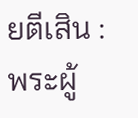ยตีเสิน : พระผู้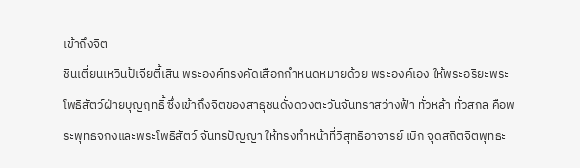เข้าถึงจิต
ชินเตี่ยนเหวินป้เจียตี้เสิน พระองค์ทรงคัดเสือกกำหนดหมายด้วย พระองค์เอง ให้พระอริยะพระโพธิสัตว์ฝ่ายบุญฤทธิ้ ซึ่งเข้าถึงจิตของสาธุชนดั่งดวงตะวันจันทราสว่างฟ้า ทั่วหล้า ทั่วสกล คือพระพุทธจกงและพระโพธิสัตว์ จันทรปัญญา ให้ทรงทำหน้าที่วิสุทธิอาจารย์ เบิก จุดสถิตจิตพุทธะ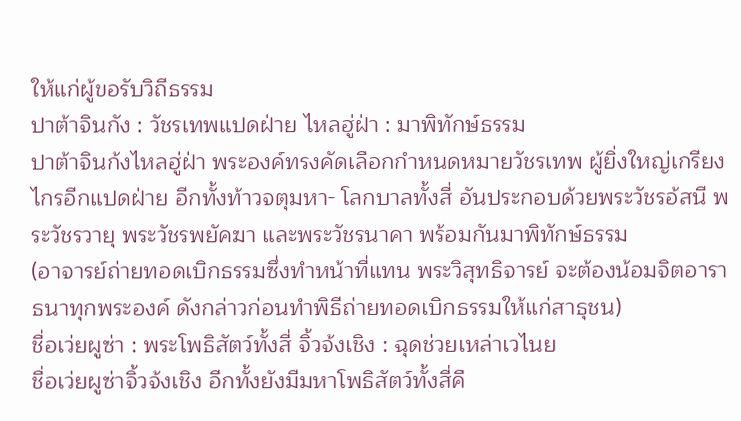ให้แก่ผู้ขอรับวิถีธรรม
ปาต้าจินกัง : วัชรเทพแปดฝ่าย ไหลฮู่ฝ่า : มาพิทักษ์ธรรม
ปาต้าจินก้งไหลฮู่ฝ่า พระองค์ทรงคัดเลือกกำหนดหมายวัชรเทพ ผู้ยิ่งใหญ่เกรียงไกรอีกแปดฝ่าย อีกทั้งท้าวจตุมหา- โลกบาลทั้งสี่ อันประกอบด้วยพระวัชรอ้สนี พระวัชรวายุ พระวัชรพยัคฆา และพระวัชรนาคา พร้อมกันมาพิทักษ์ธรรม
(อาจารย์ถ่ายทอดเบิกธรรมซึ่งทำหน้าที่แทน พระวิสุทธิจารย์ จะต้องน้อมจิตอาราธนาทุกพระองค์ ดังกล่าวก่อนทำพิธีถ่ายทอดเบิกธรรมให้แก่สาธุชน)
ชื่อเว่ยผูซ่า : พระโพธิสัตว์ทั้งสี่ จิ้วจ้งเชิง : ฉุดช่วยเหล่าเวไนย
ชื่อเว่ยผูซ่าจิ้วจ้งเชิง อีกทั้งยังมีมหาโพธิสัตว์ทั้งสี่คื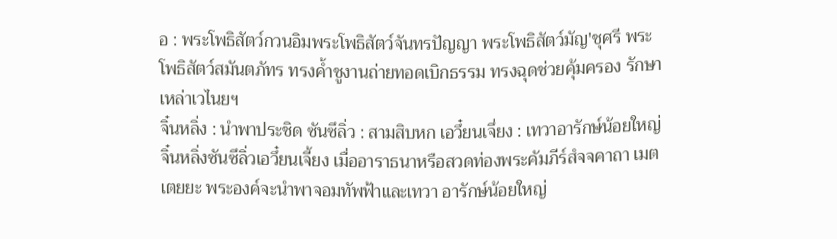อ : พระโพธิสัตว์กวนอิมพระโพธิสัตว์จันทรปัญญา พระโพธิสัตว์มัญ'ชุศรี พระโพธิสัตว์สมันตภัทร ทรงคํ้าชูงานถ่ายทอดเบิกธรรม ทรงฉุดช่วยคุ้มครอง รักษาเหล่าเวไนยฯ
จิ๋นหลิ่ง : นำพาประชิด ซันซึลิ่ว : สามสิบหก เอวึ๋ยนเจึ่ยง : เทวาอารักษ์น้อยใหญ่
จิ๋นหลิ่งซันซึลิ่วเอวึ๋ยนเจี้ยง เมื่ออาราธนาหรือสวดท่องพระคัมภีร์สํจจคาถา เมตเตยยะ พระองค์จะนำพาจอมทัพฟ้าและเทวา อารักษ์น้อยใหญ่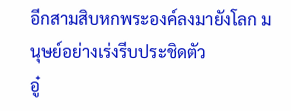อีกสามสิบหกพระองค์ลงมายังโลก มนุษย์อย่างเร่งรีบประชิดตัว
อู๋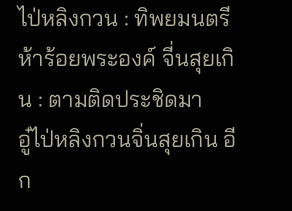ไป่หลิงกวน : ทิพยมนตรีห้าร้อยพระองค์ จี่นสุยเกิน : ตามติดประชิดมา
อู๋ไป่หลิงกวนจิ่นสุยเกิน อีก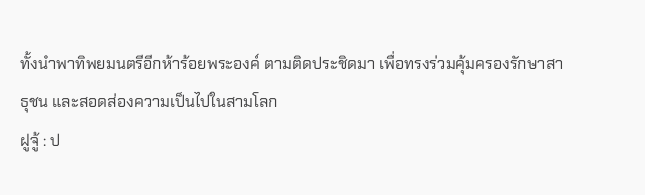ทั้งนำพาทิพยมนตรีอีกห้าร้อยพระองค์ ตามติดประชิดมา เพื่อทรงร่วมคุ้มครองรักษาสาธุชน และสอดส่องความเป็นไปในสามโลก
ฝูจู้ : ป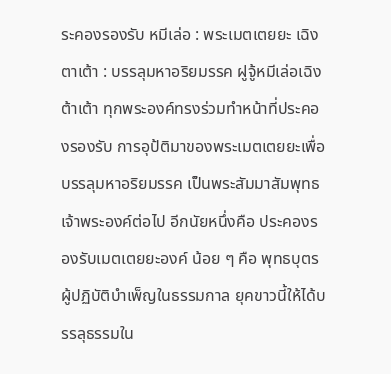ระคองรองรับ หมีเล่อ : พระเมตเตยยะ เฉิงตาเต้า : บรรลุมหาอริยมรรค ฝูจู้หมีเล่อเฉิงต้าเต้า ทุกพระองค์ทรงร่วมทำหน้าที่ประคองรองรับ การอุป้ติมาของพระเมตเตยยะเพื่อบรรลุมหาอริยมรรค เป็นพระสัมมาสัมพุทธเจ้าพระองค์ต่อไป อีกนัยหนึ่งคือ ประคองรองรับเมตเตยยะองค์ น้อย ๆ คือ พุทธบุตรผู้ปฏิบัติบำเพ็ญในธรรมกาล ยุคขาวนี้ให้ได้บรรลุธรรมใน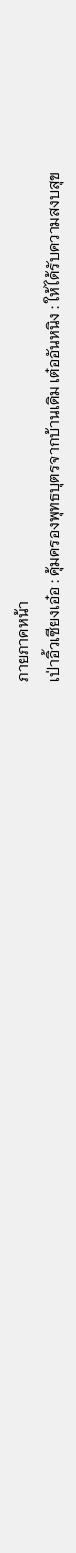ภายภาคหน้า
เป่าอิ้วเซียงเอ๋อ : คุ้มครองพุทธบุตรจากบ้านเดิม เต๋ออันหนิง : ให้ได้รับความสงบสุข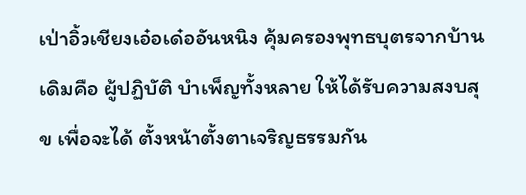เป่าอิ้วเชียงเอ๋อเด๋ออันหนิง คุ้มครองพุทธบุตรจากบ้านเดิมคือ ผู้ปฏิบัติ บำเพ็ญทั้งหลาย ให้ได้รับความสงบสุข เพื่อจะได้ ตั้งหน้าตั้งตาเจริญธรรมกัน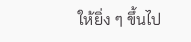ให้ยิ่ง ๆ ขึ้นไป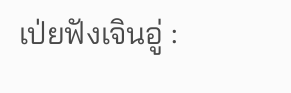เป่ยฟังเจินอู่ :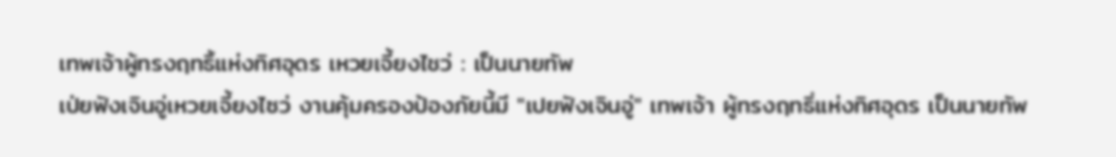เทพเจ้าผู้ทรงฤทธิ้แห่งทิศอุดร เหวยเจี้ยงไชว่ : เป็นนายทัพ
เป่ยฟังเจินอู่เหวยเจี้ยงไซว่ งานคุ้มครองป้องภัยนี้มี "เปยฟังเจินอู่" เทพเจ้า ผู้ทรงฤทธิ่แห่งทิศอุดร เป็นนายทัพ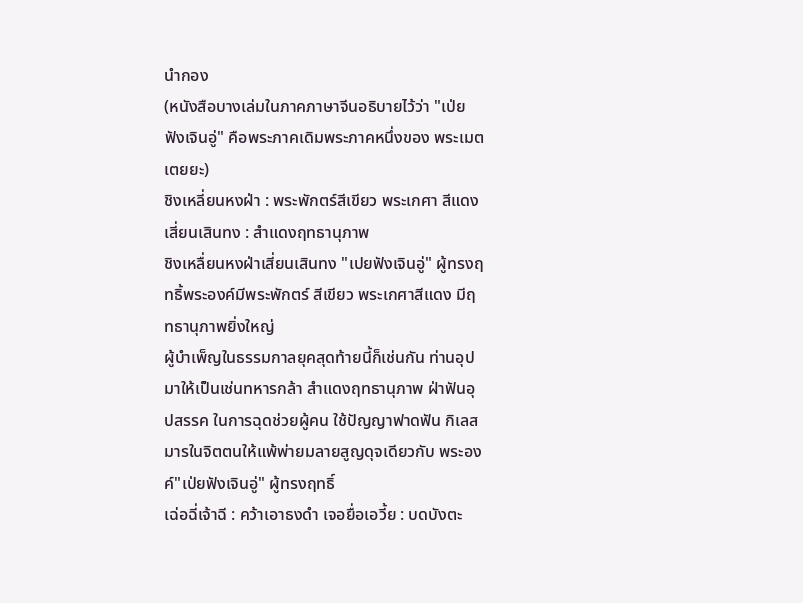นำกอง
(หนังสือบางเล่มในภาคภาษาจีนอธิบายไว้ว่า "เป่ยฟังเจินอู่" คือพระภาคเดิมพระภาคหนึ่งของ พระเมตเตยยะ)
ชิงเหลี่ยนหงฝ่า : พระพักตร์สีเขียว พระเกศา สีแดง เสี่ยนเสินทง : สำแดงฤทธานุภาพ
ชิงเหลื่ยนหงฝ่าเสี่ยนเสินทง "เปยฟังเจินอู่" ผู้ทรงฤทธิ้พระองค์มีพระพักตร์ สีเขียว พระเกศาสีแดง มีฤทธานุภาพยิ่งใหญ่
ผู้บำเพ็ญในธรรมกาลยุคสุดท้ายนี้ก็เช่นกัน ท่านอุปมาให้เป็นเช่นทหารกล้า สำแดงฤทธานุภาพ ฝ่าฟันอุปสรรค ในการฉุดช่วยผู้คน ใช้ปัญญาฟาดฟัน กิเลสมารในจิตตนให้แพ้พ่ายมลายสูญดุจเดียวกับ พระองค์"เป่ยฟังเจินอู่" ผู้ทรงฤทธิ์
เฉ่อฉี่เจ้าฉี : คว้าเอาธงดำ เจอยื่อเอวี้ย : บดบังตะ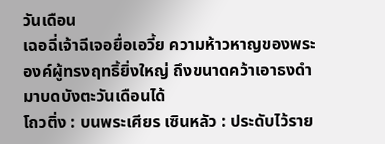วันเดือน
เฉอฉี่เจ้าฉีเจอยื่อเอวี้ย ความห้าวหาญของพระองค์ผู้ทรงฤทธิ้ยิ่งใหญ่ ถึงขนาดคว้าเอาธงดำมาบดบังตะวันเดือนได้
โถวติ่ง : บนพระเศียร เซินหลัว : ประดับไว้ราย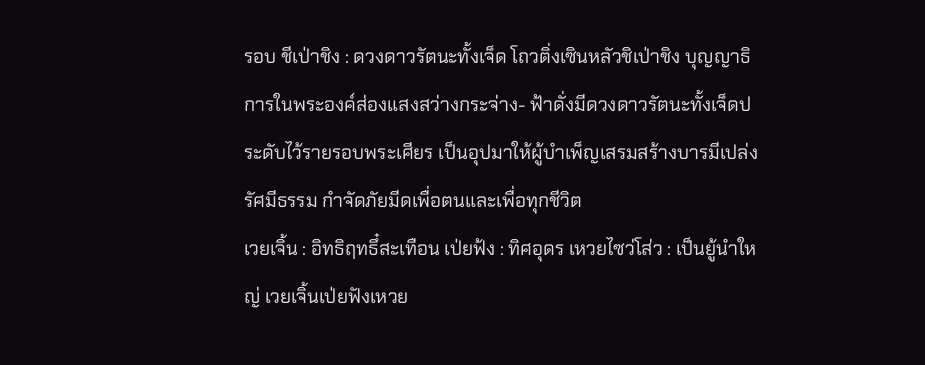รอบ ชีเป่าชิง : ดวงดาวรัตนะทั้งเจ็ด โถวติ่งเซินหลัวชิเป่าชิง บุญญาธิการในพระองค์ส่องแสงสว่างกระจ่าง- ฟ้าดั่งมีดวงดาวรัตนะทั้งเจ็ดประดับไว้รายรอบพระเศียร เป็นอุปมาให้ผู้บำเพ็ญเสรมสร้างบารมีเปล่งรัศมีธรรม กำจัดภัยมีดเพื่อตนและเพื่อทุกชีวิต
เวยเจิ้น : อิทธิฤทธึ๋สะเทือน เป่ยฟ้ง : ทิศอุดร เหวยไซว่โส่ว : เป็นยู้นำใหญ่ เวยเจิ้นเป่ยฟังเหวย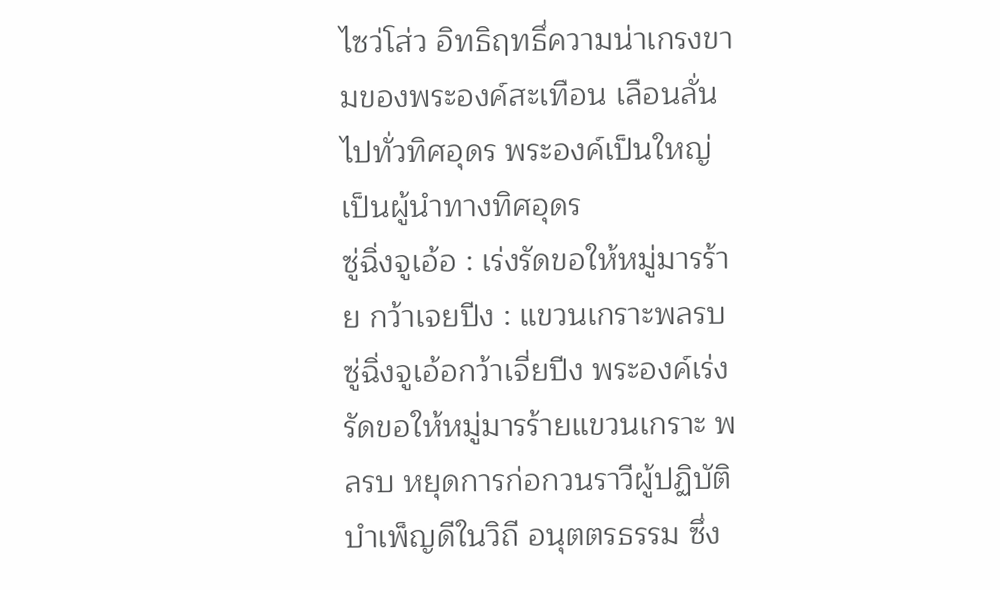ไซว่โส่ว อิทธิฤทธึ่ความน่าเกรงขามของพระองค์สะเทือน เลือนลั่นไปทั่วทิศอุดร พระองค์เป็นใหญ่ เป็นผู้นำทางทิศอุดร
ซู่ฉิ่งจูเอ้อ : เร่งรัดขอให้หมู่มารร้าย กว้าเจยปีง : แขวนเกราะพลรบ ซู่ฉิ่งจูเอ้อกว้าเจี่ยปีง พระองค์เร่งรัดขอให้หมู่มารร้ายแขวนเกราะ พลรบ หยุดการก่อกวนราวีผู้ปฏิบัติบำเพ็ญดีในวิถี อนุตตรธรรม ซึ่ง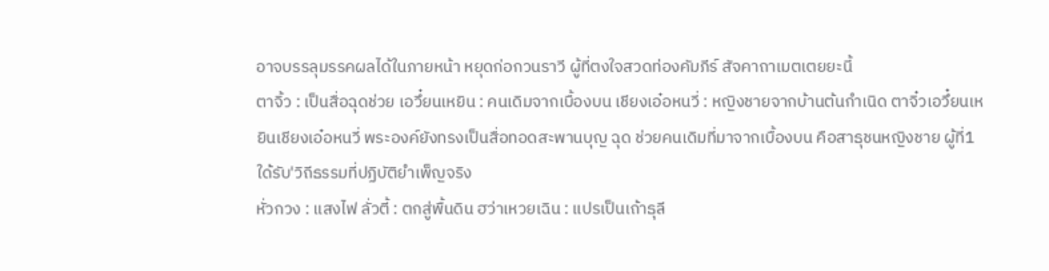อาจบรรลุมรรคผลได้ในภายหน้า หยุดก่อกวนราวี ผู้ที่ตงใจสวดท่องคัมภีร์ สัจคาถาเมตเตยยะนี้
ตาจิ้ว : เป็นสื่อฉุดช่วย เอวึ๋ยนเหยิน : คนเดิมจากเบื้องบน เชียงเอ๋อหนวี่ : หญิงชายจากบ้านต้นกำเนิด ตาจิ๋วเอวึ๋ยนเหยินเชียงเอ๋อหนวี่ พระองค์ยังทรงเป็นสื่อทอดสะพานบุญ ฉุด ช่วยคนเดิมที่มาจากเบื้องบน คือสาธุชนหญิงชาย ผู้ที่1ใด้รับ'วิถีธรรมที่ปฏิบัติยำเพ็ญจริง
หั่วกวง : แสงไฟ ลั่วตี้ : ตกสู่พื้นดิน ฮว่าเหวยเฉิน : แปรเป็นเถ้าธุลี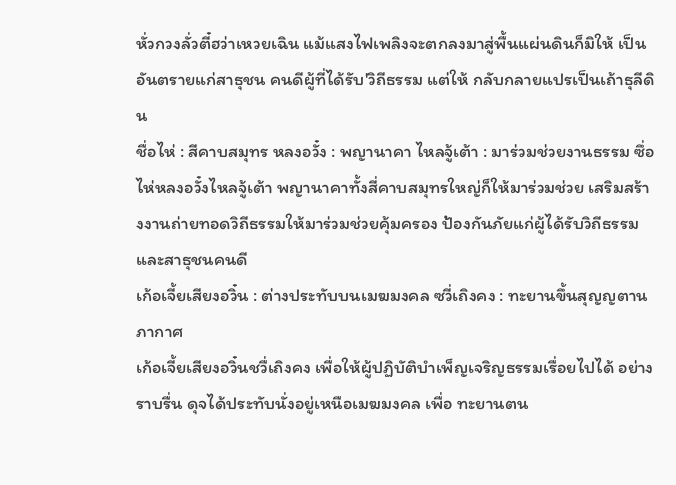หั่วกวงลั่วตี๋ฮว่าเหวยเฉิน แม้แสงไฟเพลิงจะตกลงมาสู่พื้นแผ่นดินก็มิให้ เป็นอันตรายแก่สาธุชน คนดีผู้ที่ได้รับ'วิถีธรรม แต่ให้ กลับกลายแปรเป็นเถ้าธุลีดิน
ชื่อไห่ : สีคาบสมุทร หลงอวั๋ง : พญานาคา ไหลจู้เต้า : มาร่วมช่วยงานธรรม ซึ่อไห่หลงอวั๋งไหลจู้เต้า พญานาคาทั้งสี่คาบสมุทรใหญ่ก็ให้มาร่วมช่วย เสริมสร้างงานถ่ายทอดวิถีธรรมให้มาร่วมช่วยคุ้มครอง ป้องกันภัยแก่ผู้ได้รับวิถีธรรมและสาธุชนคนดี
เก้อเจี้ยเสียงอวิ๋น : ต่างประทับบนเมฆมงคล ซวี่เถิงคง : ทะยานขึ้นสุญญตานภากาศ
เก้อเจี้ยเสียงอวิ๋นชวื่เถิงคง เพื่อให้ผู้ปฏิบัติบำเพ็ญเจริญธรรมเรื่อยไปได้ อย่างราบรื่น ดุจได้ประทับนั่งอยู่เหนือเมฆมงคล เพื่อ ทะยานตน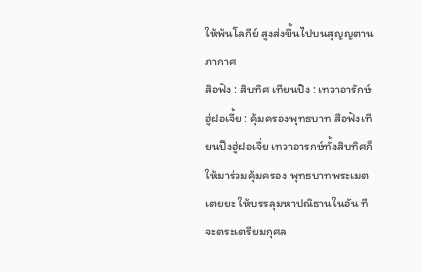ให้พ้นโลกีย์ สูงส่งขึ้นไปบนสุญญตานภากาศ
สิอฟัง : สิบทิศ เทียนปิง : เทวาอารักษ์ ฮู่ฝอเจี้ย : คุ้มครองพุทธบาท สือฟังเทียนปีงฮู่ฝอเจื่ย เทวาอารกษ์ทั้งสิบทิศก็ให้มาร่วมคุ้มครอง พุทธบาทพระเมตเตยยะ ให้บรรลุมหาปณิธานในอัน ทีจะตระเตรียมกุศล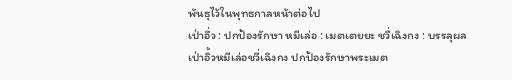พันธุไว้ในพุทธกาลหน้าต่อไป
เป่าอึ่ว : ปกป้องรักษา หมีเล่อ : เมตเตยยะ ชวื่เฉิงกง : บรรลุผล
เป่าอิ้วหมีเล่อชวี่เฉิงกง ปกป้องรักษาพระเมต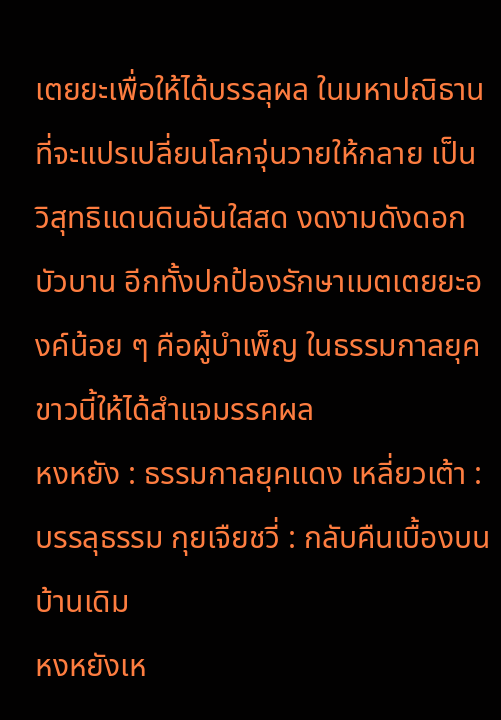เตยยะเพื่อให้ได้บรรลุผล ในมหาปณิธานที่จะแปรเปลี่ยนโลกจุ่นวายให้กลาย เป็น วิสุทธิแดนดินอันใสสด งดงามดังดอกบัวบาน อีกทั้งปกป้องรักษาเมตเตยยะองค์น้อย ๆ คือผู้บำเพ็ญ ในธรรมกาลยุคขาวนี้ให้ได้สำแจมรรคผล
หงหยัง : ธรรมกาลยุคแดง เหลี่ยวเต้า : บรรลุธรรม กุยเจืยชวี่ : กลับคืนเบื้องบนบ้านเดิม
หงหยังเห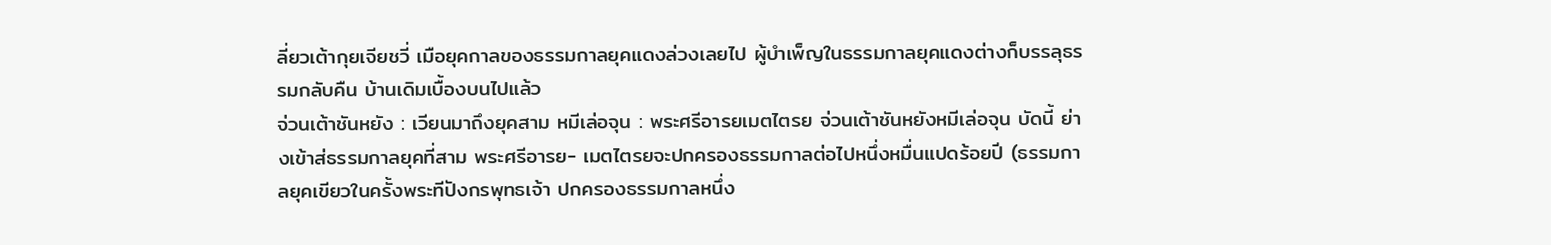ลี่ยวเต้ากุยเจียชวี่ เมือยุคกาลของธรรมกาลยุคแดงล่วงเลยไป ผู้บำเพ็ญในธรรมกาลยุคแดงต่างก็บรรลุธรรมกลับคืน บ้านเดิมเบื้องบนไปแล้ว
จ่วนเต้าชันหยัง : เวียนมาถึงยุคสาม หมีเล่อจุน : พระศรีอารยเมตไตรย จ่วนเต้าชันหยังหมีเล่อจุน บัดนี้ ย่างเข้าส่ธรรมกาลยุคที่สาม พระศรีอารย- เมตไตรยจะปกครองธรรมกาลต่อไปหนึ่งหมื่นแปดร้อยปี (ธรรมกาลยุคเขียวในครั้งพระทีปังกรพุทธเจ้า ปกครองธรรมกาลหนึ่ง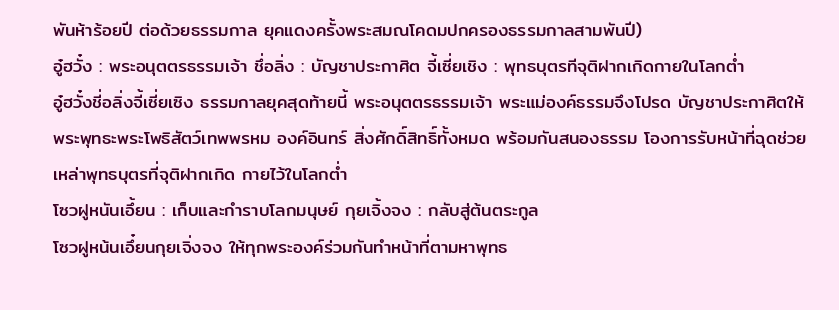พันห้าร้อยปี ต่อด้วยธรรมกาล ยุคแดงครั้งพระสมณโคดมปกครองธรรมกาลสามพันปี)
อู๋ฮวั๋ง : พระอนุตตรธรรมเจ้า ชึ่อลิ่ง : บัญชาประกาศิต จี้เซี่ยเชิง : พุทธบุตรทีจุติฝากเกิดกายในโลกต่ำ
อู๋ฮวั๋งชี่อลิ่งจี้เซี่ยเซิง ธรรมกาลยุคสุดท้ายนี้ พระอนุตตรธรรมเจ้า พระแม่องค์ธรรมจึงโปรด บัญชาประกาศิตให้พระพุทธะพระโพธิสัตว์เทพพรหม องค์อินทร์ สิ่งศักดิ์สิทธิ์ทั้งหมด พร้อมกันสนองธรรม โองการรับหน้าที่ฉุดช่วยเหล่าพุทธบุตรที่จุติฝากเกิด กายไว้ในโลกตํ่า
โซวฝูหนันเอึ้ยน : เก็บและกำราบโลกมนุษย์ กุยเจิ้งจง : กลับสู่ต้นตระกูล
โซวฝูหน้นเอึ๋ยนกุยเจิ่งจง ให้ทุกพระองค์ร่วมกันทำหน้าที่ตามหาพุทธ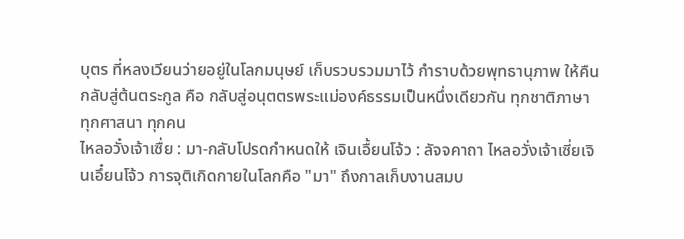บุตร ที่หลงเวียนว่ายอยู่ในโลกมนุษย์ เก็บรวบรวมมาไว้ กำราบด้วยพุทธานุภาพ ให้คืนกลับสู่ต้นตระกูล คือ กลับสู่อนุตตรพระแม่องค์ธรรมเป็นหนึ่งเดียวกัน ทุกชาติภาษา ทุกศาสนา ทุกคน
ไหลอวั๋งเจ้าเซื่ย : มา-กลับโปรดกำหนดให้ เจินเอื้ยนโจ้ว : ลัจจคาถา ไหลอวั่งเจ้าเซี่ยเจินเอึ๋ยนโจ้ว การจุติเกิดกายในโลกคือ "มา" ถึงกาลเก็บงานสมบ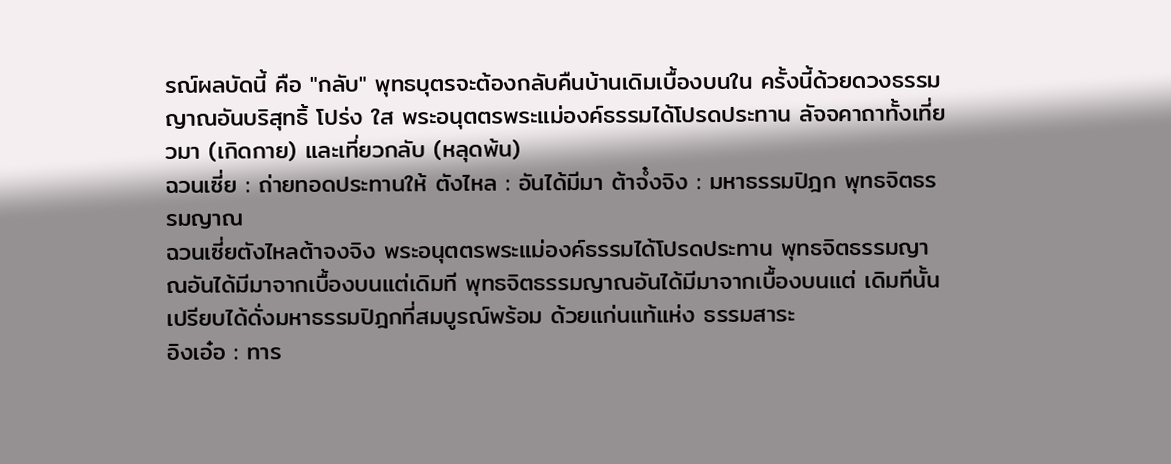รณ์ผลบัดนี้ คือ "กลับ" พุทธบุตรจะต้องกลับคืนบ้านเดิมเบื้องบนใน ครั้งนี้ด้วยดวงธรรมญาณอันบริสุทธิ้ โปร่ง ใส พระอนุตตรพระแม่องค์ธรรมได้โปรดประทาน ลัจจคาถาทั้งเที่ยวมา (เกิดกาย) และเที่ยวกลับ (หลุดพ้น)
ฉวนเซี่ย : ถ่ายทอดประทานให้ ตังไหล : อันได้มีมา ต้าจํ๋งจิง : มหาธรรมปิฎก พุทธจิตธรรมญาณ
ฉวนเซี่ยตังไหลต้าจงจิง พระอนุตตรพระแม่องค์ธรรมได้โปรดประทาน พุทธจิตธรรมญาณอันได้มีมาจากเบื้องบนแต่เดิมที พุทธจิตธรรมญาณอันได้มีมาจากเบื้องบนแต่ เดิมทีนั้น เปรียบได้ดั่งมหาธรรมปิฎกที่สมบูรณ์พร้อม ด้วยแก่นแท้แห่ง ธรรมสาระ
อิงเอ๋อ : ทาร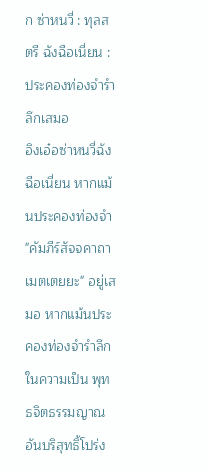ก ซ่าหนวี่ : ทุลสตรี ฉังฉือเนี่ยน : ประคองท่องจำรำลึกเสมอ
อิงเอ๋อซ่าหนวี่ฉังฉีอเนี่ยน หากแม้นประคองท่องจำ "คัมภีร์สัจจคาถา เมตเตยยะ" อยู่เสมอ หากแม้นประคองท่องจำรำลึกในความเป็น พุทธจิตธรรมญาณอันบริสุทธิ้โปร่ง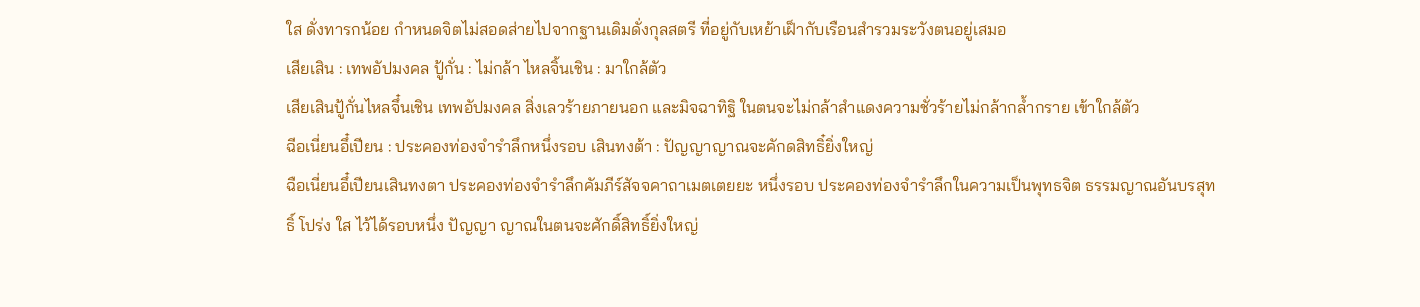ใส ดั่งทารกน้อย กำหนดจิตไม่สอดส่ายไปจากฐานเดิมดั่งกุลสตรี ที่อยู่กับเหย้าเฝ็ากับเรือนสำรวมระวังตนอยู่เสมอ
เสียเสิน : เทพอัปมงคล ปู้กั่น : ไม่กล้า ไหลจิ้นเชิน : มาใกล้ตัว
เสียเสินปู้กั่นไหลจึ๋นเชิน เทพอัปมงคล สิ่งเลวร้ายภายนอก และมิจฉาทิฐิ ในตนจะไม่กล้าสำแดงความชั่วร้ายไม่กล้ากล้ำกราย เข้าใกล้ตัว
ฉีอเนี่ยนอึ๋เปียน : ประคองท่องจำรำลึกหนึ่งรอบ เสินทงต้า : ปัญญาญาณจะคักดสิทธิ๋ยิ่งใหญ่
ฉือเนี่ยนอึ๋เปียนเสินทงตา ประคองท่องจำรำลึกคัมภีร์สัจจคาถาเมตเตยยะ หนึ่งรอบ ประคองท่องจำรำลึกในความเป็นพุทธจิต ธรรมญาณอันบรสุทธิ์ โปร่ง ใส ไว้ได้รอบหนึ่ง ปัญญา ญาณในตนจะศักดิ์สิทธิ์ยิ่งใหญ่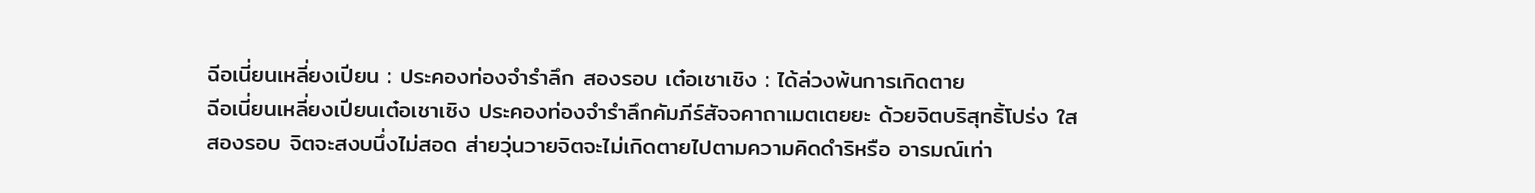ฉีอเนี่ยนเหลี่ยงเปียน : ประคองท่องจำรำลึก สองรอบ เต๋อเชาเชิง : ได้ล่วงพ้นการเกิดตาย
ฉีอเนี่ยนเหลี่ยงเปียนเต๋อเชาเซิง ประคองท่องจำรำลึกคัมภีร์สัจจคาถาเมตเตยยะ ด้วยจิตบริสุทธิ้โปร่ง ใส สองรอบ จิตจะสงบนึ่งไม่สอด ส่ายวุ่นวายจิตจะไม่เกิดตายไปตามความคิดดำริหรือ อารมณ์เท่า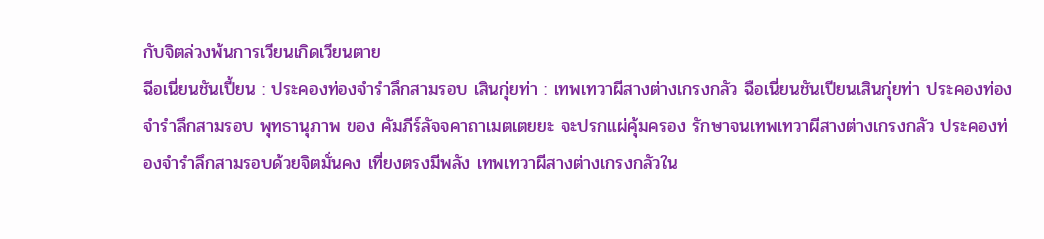กับจิตล่วงพ้นการเวียนเกิดเวียนตาย
ฉีอเนี่ยนชันเปี้ยน : ประคองท่องจำรำลึกสามรอบ เสินกุ่ยท่า : เทพเทวาผีสางต่างเกรงกลัว ฉือเนี่ยนชันเปียนเสินกุ่ยท่า ประคองท่องจำรำลึกสามรอบ พุทธานุภาพ ของ คัมภีร์ลัจจคาถาเมตเตยยะ จะปรกแผ่คุ้มครอง รักษาจนเทพเทวาผีสางต่างเกรงกลัว ประคองท่องจำรำลึกสามรอบด้วยจิตมั่นคง เที่ยงตรงมีพลัง เทพเทวาผีสางต่างเกรงกลัวใน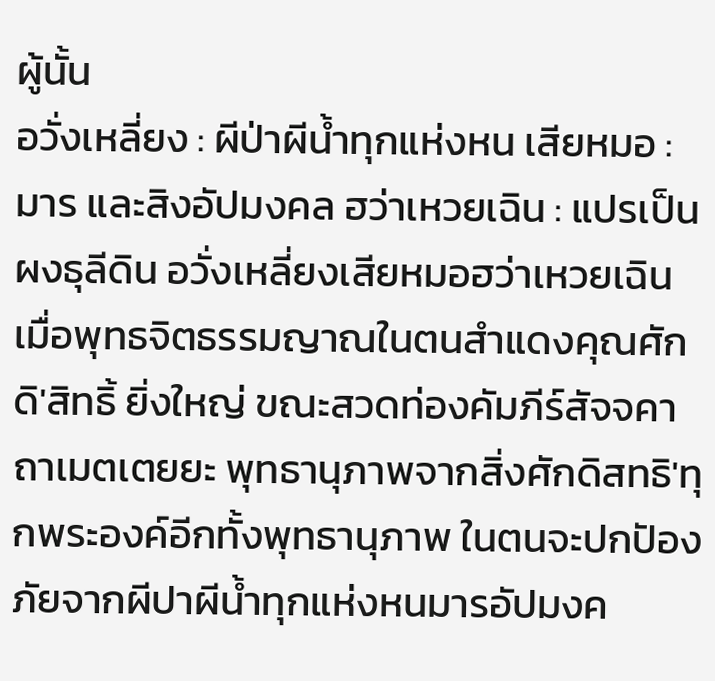ผู้นั้น
อวั่งเหลี่ยง : ผีป่าผีน้ำทุกแห่งหน เสียหมอ : มาร และสิงอัปมงคล ฮว่าเหวยเฉิน : แปรเป็นผงธุลีดิน อวั่งเหลี่ยงเสียหมอฮว่าเหวยเฉิน เมื่อพุทธจิตธรรมญาณในตนสำแดงคุณศักดิ'สิทธิ้ ยิ่งใหญ่ ขณะสวดท่องคัมภีร์สัจจคาถาเมตเตยยะ พุทธานุภาพจากสิ่งศักดิสทธิ'ทุกพระองค์อีกทั้งพุทธานุภาพ ในตนจะปกปัองภัยจากผีปาผีนํ้าทุกแห่งหนมารอัปมงค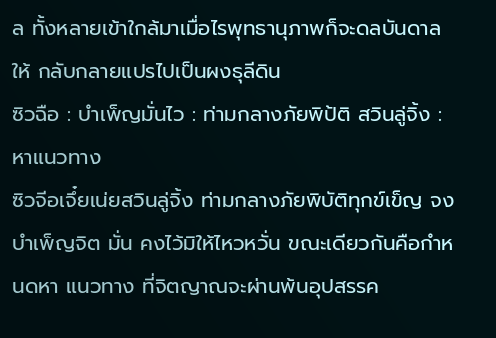ล ทั้งหลายเข้าใกล้มาเมื่อไรพุทธานุภาพก็จะดลบันดาลให้ กลับกลายแปรไปเป็นผงธุลีดิน
ซิวฉือ : บำเพ็ญมั่นไว : ท่ามกลางภัยพิป้ติ สวินลู่จิ้ง : หาแนวทาง
ซิวจีอเจึ๋ยเน่ยสวินลู่จิ้ง ท่ามกลางภัยพิบัติทุกข์เข็ญ จงบำเพ็ญจิต มั่น คงไว้มิให้ไหวหวั่น ขณะเดียวกันคือกำหนดหา แนวทาง ที่จิตญาณจะผ่านพ้นอุปสรรค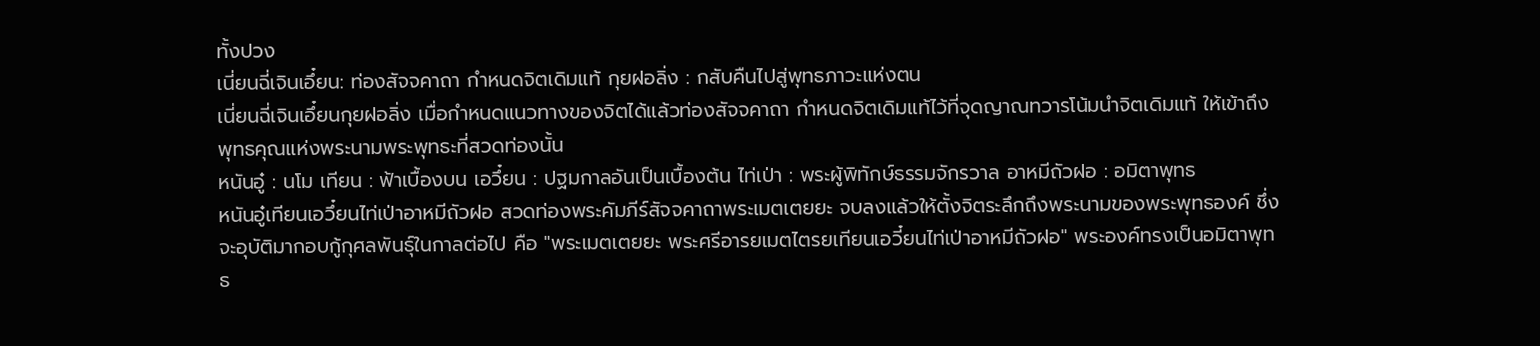ทั้งปวง
เนี่ยนฉี่เจินเอึ๋ยน: ท่องสัจจคาถา กำหนดจิตเดิมแท้ กุยฝอลิ่ง : กสับคืนไปสู่พุทธภาวะแห่งตน
เนี่ยนฉี่เจินเอึ๋ยนกุยฝอลิ่ง เมื่อกำหนดแนวทางของจิตได้แล้วท่องสัจจคาถา กำหนดจิตเดิมแท้ไว้ที่จุดญาณทวารโน้มนำจิตเดิมแท้ ให้เข้าถึงพุทธคุณแห่งพระนามพระพุทธะที่สวดท่องนั้น
หนันอู๋ : นโม เทียน : ฟ้าเบื้องบน เอวึ๋ยน : ปฐมกาลอันเป็นเบื้องต้น ไท่เป่า : พระผู้พิทักษ์ธรรมจักรวาล อาหมีถัวฝอ : อมิตาพุทธ
หนันอู๋เทียนเอวึ๋ยนไท่เป่าอาหมีถัวฝอ สวดท่องพระคัมภีร์สัจจคาถาพระเมตเตยยะ จบลงแล้วให้ตั้งจิตระลึกถึงพระนามของพระพุทธองค์ ชึ่งจะอุบัติมากอบกู้กุศลพันธุ์ในกาลต่อไป คือ "พระเมตเตยยะ พระศรีอารยเมตไตรยเทียนเอวี๋ยนไท่เป่าอาหมีถัวฝอ" พระองค์ทรงเป็นอมิตาพุทธ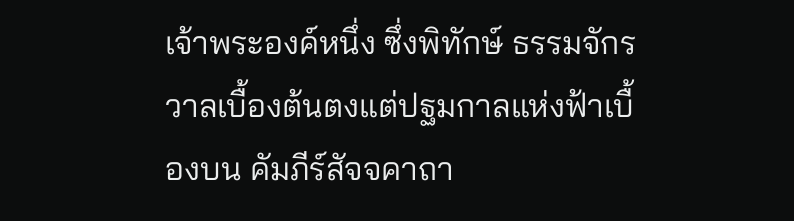เจ้าพระองค์หนึ่ง ซึ่งพิทักษ์ ธรรมจักรวาลเบื้องต้นตงแต่ปฐมกาลแห่งฟ้าเบื้องบน คัมภีร์สัจจคาถา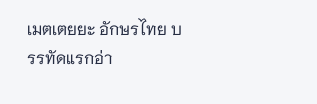เมตเตยยะ อักษรไทย บรรทัดแรกอ่า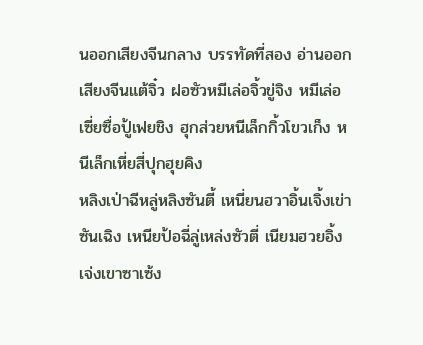นออกเสียงจีนกลาง บรรทัดที่สอง อ่านออกเสียงจีนแต้จิ๋ว ฝอซัวหมีเล่อจิ้วขู่จิง หมีเล่อเซี่ยซื่อปู้เฟยชิง ฮุกส่วยหนีเล็กกิ้วโขวเก็ง หนีเล็กเหี่ยสี่ปุกฮุยคิง
หลิงเป่าฉีหลู่หลิงซันตี้ เหนี่ยนฮวาอิ้นเจิ้งเข่าซันเฉิง เหนียป้อฉี่ลู่เหล่งซัวตี่ เนียมฮวยอิ้งเจ่งเขาซาเซ้ง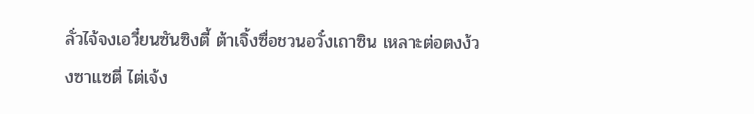ลั่วไจ้จงเอวี๋ยนซันซิงตี้ ต้าเจิ้งซื่อชวนอวั๋งเถาซิน เหลาะต่อตงง้วงซาแซตี่ ไต่เจ้ง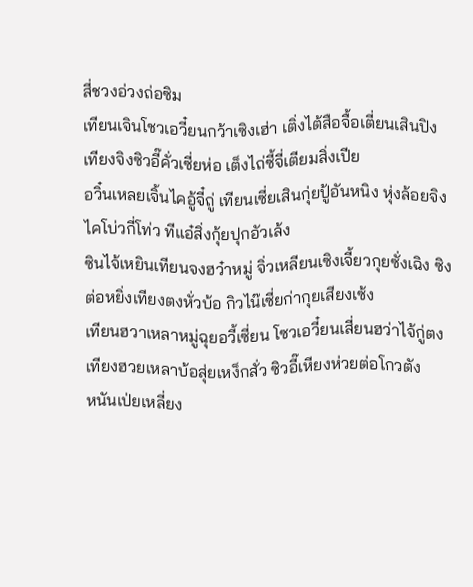สี่ชวงอ่วงถ่อซิม
เทียนเจินโชวเอวี๋ยนกว้าเซิงเฮ่า เติ่งไต้สือจื้อเตี่ยนเสินปิง เทียงจิงซิวอี๊คั่วเซี่ยห่อ เต็งไถ่ซี้จี่เตียมสิ่งเปีย
อวิ๋นเหลยเจิ้นไคอู้จี๋ถู่ เทียนเซี่ยเสินกุ่ยปู้อันหนิง หุ่งล้อยจิงไคโบ่วกี่โท่ว ทีแอ๋สิ่งกุ้ยปุกอัวเล้ง
ซินไจ้เหยินเทียนจงฮว๋าหมู่ จิ่วเหลียนเซิงเจี้ยวกุยซั่งเฉิง ซิงต่อหยิ่งเทียงตงหั่วบ้อ กิวไน๊เซี่ยก่ากุยเสียงเซ้ง
เทียนฮวาเหลาหมู่ฉุยอวี้เซี่ยน โซวเอวี๋ยนเสี่ยนฮว่าไจ้กู่ตง เทียงฮวยเหลาบ้อสุ่ยเหง็กสั่ว ซิวอี๊เหียงห่วยต่อโกวตัง
หนันเป่ยเหลี่ยง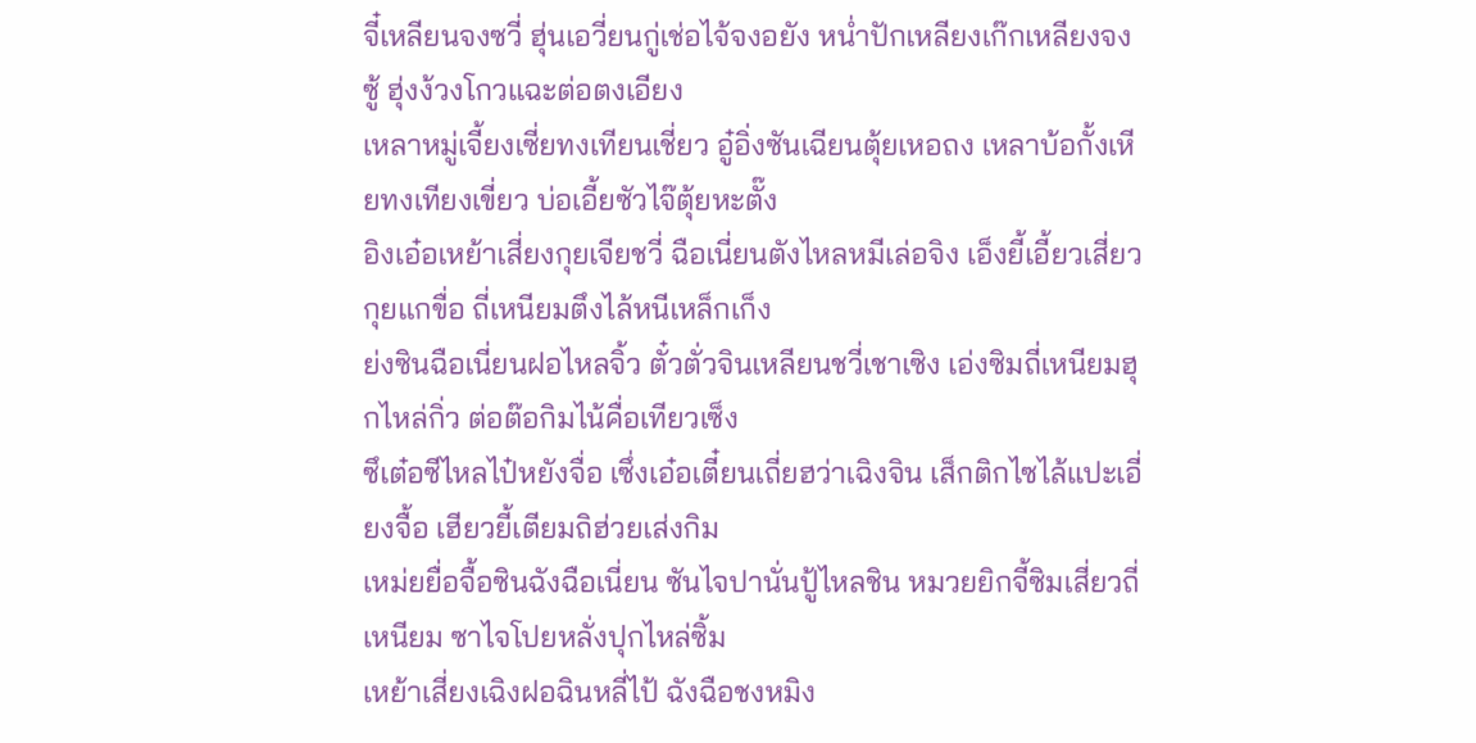จี๋เหลียนจงซวี่ ฮุ่นเอวี่ยนกู่เช่อไจ้จงอยัง หน่ำปักเหลียงเก๊กเหลียงจงซู้ ฮุ่งง้วงโกวแฉะต่อตงเอียง
เหลาหมู่เจี้ยงเซี่ยทงเทียนเชี่ยว อู๋อิ่งซันเฉียนตุ้ยเหอถง เหลาบ้อกั้งเหียทงเทียงเขี่ยว บ่อเอี้ยซัวไจ๊ตุ้ยหะตั๊ง
อิงเอ๋อเหย้าเสี่ยงกุยเจียชวี่ ฉือเนี่ยนตังไหลหมีเล่อจิง เอ็งยี้เอี้ยวเสี่ยวกุยแกขื่อ ถี่เหนียมตึงไล้หนีเหล็กเก็ง
ย่งซินฉือเนี่ยนฝอไหลจิ้ว ตั๋วตั่วจินเหลียนชวี่เชาเซิง เอ่งซิมถี่เหนียมฮุกไหล่กิ่ว ต่อต๊อกิมไน้คื่อเทียวเซ็ง
ซึเต๋อซีไหลไป๋หยังจื่อ เซึ่งเอ๋อเตี๋ยนเถี่ยฮว่าเฉิงจิน เส็กติกไซไล้แปะเอี่ยงจื้อ เฮียวยี้เตียมถิฮ่วยเส่งกิม
เหม่ยยื่อจื้อซินฉังฉือเนี่ยน ซันไจปานั่นปู้ไหลชิน หมวยยิกจี้ซิมเสี่ยวถี่เหนียม ซาไจโปยหลั่งปุกไหล่ซิ้ม
เหย้าเสี่ยงเฉิงฝอฉินหลี่ไป้ ฉังฉือชงหมิง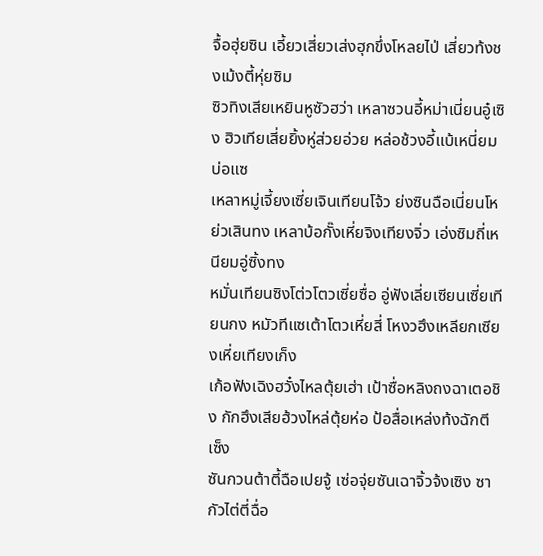จื้อฮุ่ยซิน เอี้ยวเสี่ยวเส่งฮุกขึ่งโหลยไป่ เสี่ยวท้งชงเม้งตี้หุ่ยซิม
ซิวทิงเสียเหยินหูซัวฮว่า เหลาซวนอี้หม่าเนี่ยนอู๋เซิง ฮิวเทียเสี่ยยิ้งหู่ส่วยอ่วย หล่อช้วงอี้แบ้เหนี่ยมบ่อแซ
เหลาหมู่เจี้ยงเซี่ยเจินเทียนโจ้ว ย่งซินฉือเนี่ยนโหย่วเสินทง เหลาบ้อกั๊งเหี่ยจิงเทียงจิ่ว เอ่งซิมถี่เหนียมอู่ซิ้งทง
หมั่นเทียนซิงโต่วโตวเซี่ยซื่อ อู่ฟังเลี่ยเซียนเซี่ยเทียนกง หมัวทีแซเต้าโตวเหี่ยสี่ โหงวฮึงเหลียกเซียงเหี่ยเทียงเก็ง
เก้อฟังเฉิงฮวั๋งไหลตุ้ยเฮ่า เป้าซื่อหลิงถงฉาเตอชิง กักฮึงเสียฮ้วงไหล่ตุ้ยห่อ ป้อสื่อเหล่งท้งฉักตีเซ็ง
ซันกวนต้าตี้ฉือเปยจู้ เซ่อจุ่ยซันเฉาจิ้วจ้งเซิง ซากัวไต่ตี่ฉื่อ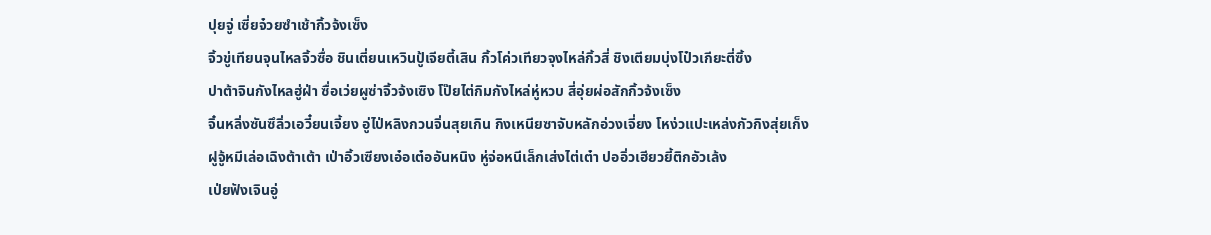ปุยจู่ เซี่ยจ๋วยซำเช้ากิ้วจ้งเซ็ง
จิ้วขู่เทียนจุนไหลจิ้วซื่อ ชินเตี่ยนเหวินปู้เจียตี้เสิน กิ้วโค่วเทียวจุงไหล่กิ้วสี่ ชิงเตียมบุ่งโป๋วเกียะตี่ซิ้ง
ปาต้าจินกังไหลฮู่ฝ่า ซื่อเว่ยผูซ่าจิ้วจ้งเซิง โป๊ยไต่กิมกังไหล่หู่หวบ สี่อุ่ยผ่อสักกิ้วจ้งเซ็ง
จิ๋นหลิ่งซันซึลิ่วเอวี๋ยนเจี้ยง อู่ไป่หลิงกวนจิ่นสุยเกิน กิงเหนียซาจับหลักอ่วงเจี่ยง โหง่วแปะเหล่งกัวกิงสุ่ยเก็ง
ฝูจู้หมีเล่อเฉิงต้าเต้า เป่าอิ้วเซียงเอ๋อเต๋ออันหนิง หู่จ่อหนีเล็กเส่งไต่เต๋า ปออิ่วเฮียวยี้ติกอัวเล้ง
เป่ยฟังเจินอู่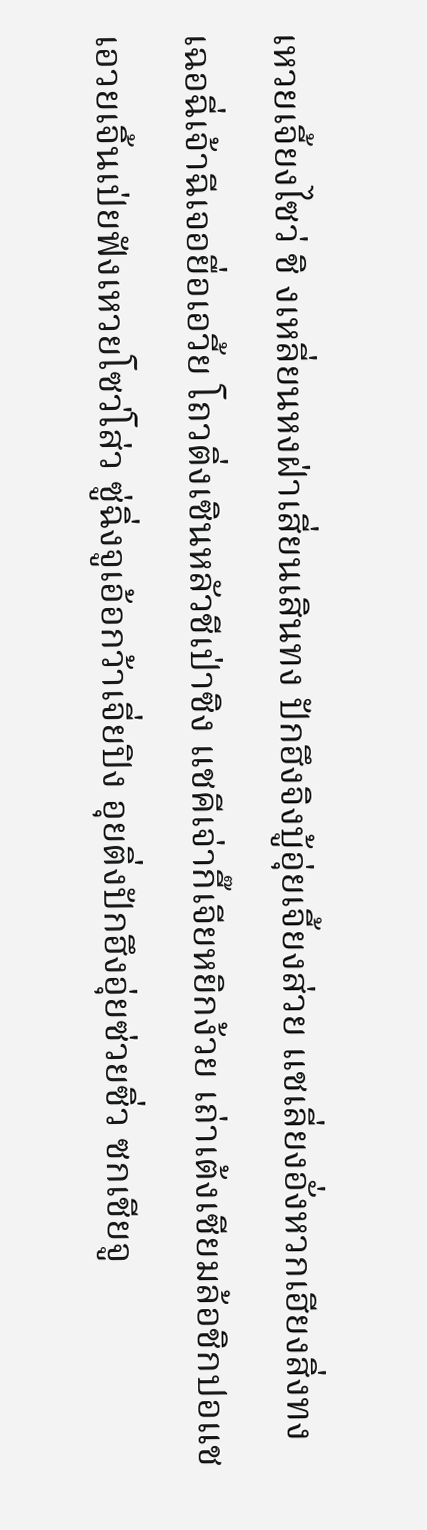เหวยเจี้ยงไซว่ ชิ งเหลี่ยนหงฝ่าเสี่ยนเสินทง ปักฮึงจิงบู้อุ่ยเจี้ยงส่วย แชเลี่ยงอั่งหวกเฮียงสิ่งทง
เฉอฉี่เจ้าฉีเจอยื่อเอวี้ย โถวติ่งเซินหลัวชีเป่าซิง แชคีเจ่ากี๊เจียหยิกง้วย เถ่าเต้งเซียมล้อชิกปอแช
เอวยเจิ้นเป่ยฟังเหวยโซว่โส่ว ซู่ฉิ่งจูเอ้อกว้าเจี่ยปิง อุยติ่งปักฮึงอุ่ยซ่วยซิ่ว ซกเชียจู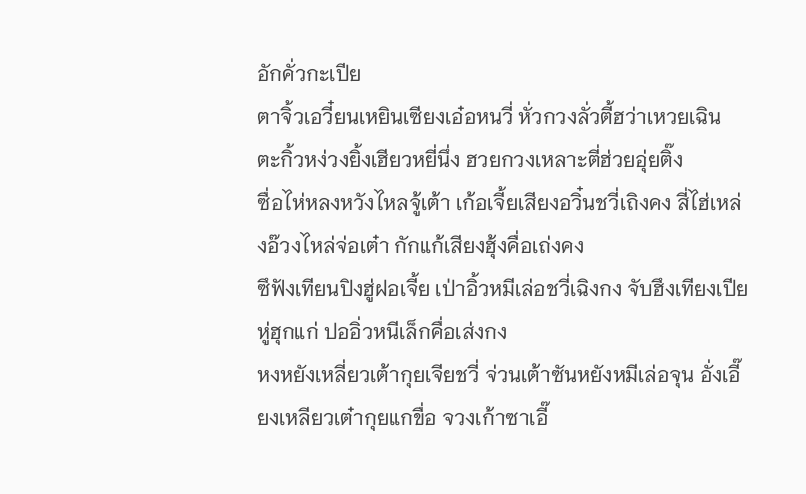อักคั่วกะเปีย
ตาจิ้วเอวี๋ยนเหยินเซียงเอ๋อหนวี่ หั่วกวงลั่วตี้ฮว่าเหวยเฉิน ตะกิ้วหง่วงยิ้งเฮียวหยี่นึ่ง ฮวยกวงเหลาะตี่ฮ่วยอุ่ยติ๊ง
ซื่อไห่หลงหวังไหลจู้เต้า เก้อเจี้ยเสียงอวิ๋นชวี่เถิงคง สี่ไฮ่เหล่งอ๊วงไหล่จ่อเต๋า กักแก้เสียงฮุ้งคื่อเถ่งคง
ซึฟังเทียนปิงฮู่ฝอเจี้ย เป่าอิ้วหมีเล่อชวี่เฉิงกง จับฮึงเทียงเปียหู่ฮุกแก่ ปออิ่วหนีเล็กคื่อเส่งกง
หงหยังเหลี่ยวเต้ากุยเจียชวี่ จ่วนเต้าซันหยังหมีเล่อจุน อั่งเอี๊ยงเหลียวเต๋ากุยแกขื่อ จวงเก้าซาเอี๊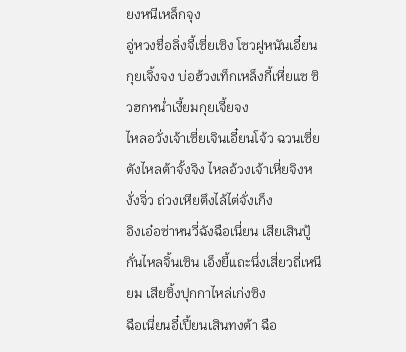ยงหนีเหล็กจุง
อู่หวงชื่อลิ่งจี้เซี่ยเซิง โซวฝูหนันเอี๋ยนกุยเจิ้งจง บ่อฮ้วงเท็กเหล็งกี้เหี่ยแซ ซิวฮกหน่ำเงี้ยมกุยเจี้ยจง
ไหลอวั่งเจ้าเซี่ยเจินเอี๋ยนโจ้ว ฉวนเซี่ยตังไหลต้าจั้งจิง ไหลอ้วงเจ้าเหี่ยจิงหงั่งจิ่ว ถ่วงเหียตึงไล้ไต่จั่งเก็ง
อิงเอ๋อซ่าหนวี่ฉังฉือเนี่ยน เสียเสินปู้กั่นไหลจิ้นเซิน เอ็งยี้แถะนึ่งเสี่ยวถี่เหนียม เสียซิ้งปุกกาไหล่เก่งซิง
ฉือเนี่ยนอี๋เปี้ยนเสินทงต้า ฉือ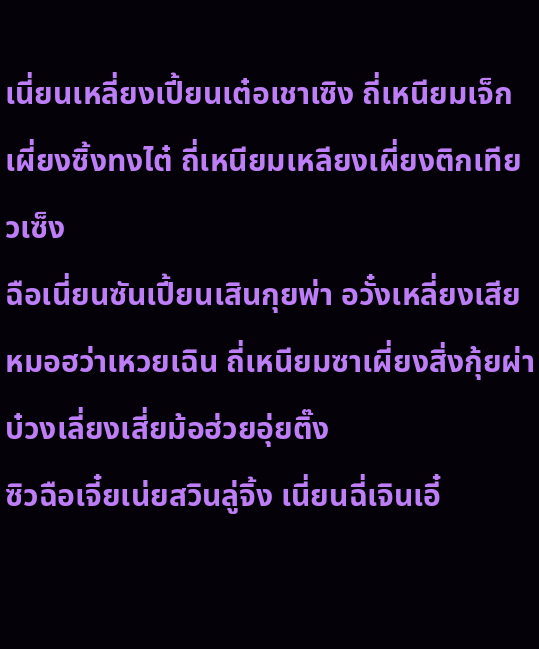เนี่ยนเหลี่ยงเปี้ยนเต๋อเชาเซิง ถี่เหนียมเจ็กเผี่ยงซิ้งทงไต๋ ถี่เหนียมเหลียงเผี่ยงติกเทียวเซ็ง
ฉือเนี่ยนซันเปี้ยนเสินกุยพ่า อวั๋งเหลี่ยงเสียหมอฮว่าเหวยเฉิน ถี่เหนียมซาเผี่ยงสิ่งกุ้ยผ่า บ๋วงเลี่ยงเสี่ยม้อฮ่วยอุ่ยติ๊ง
ซิวฉือเจี๋ยเน่ยสวินลู่จิ้ง เนี่ยนฉี่เจินเอี๋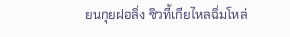ยนกุยฝอลิ่ง ซิวที้เกียไหลฉิ่มโหล่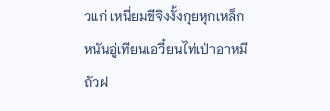วแก่ เหนี่ยมขีจิงงั้งกุยหุกเหล็ก
หนันอู่เทียนเอวี๋ยนไท่เป่าอาหมีถัวฝ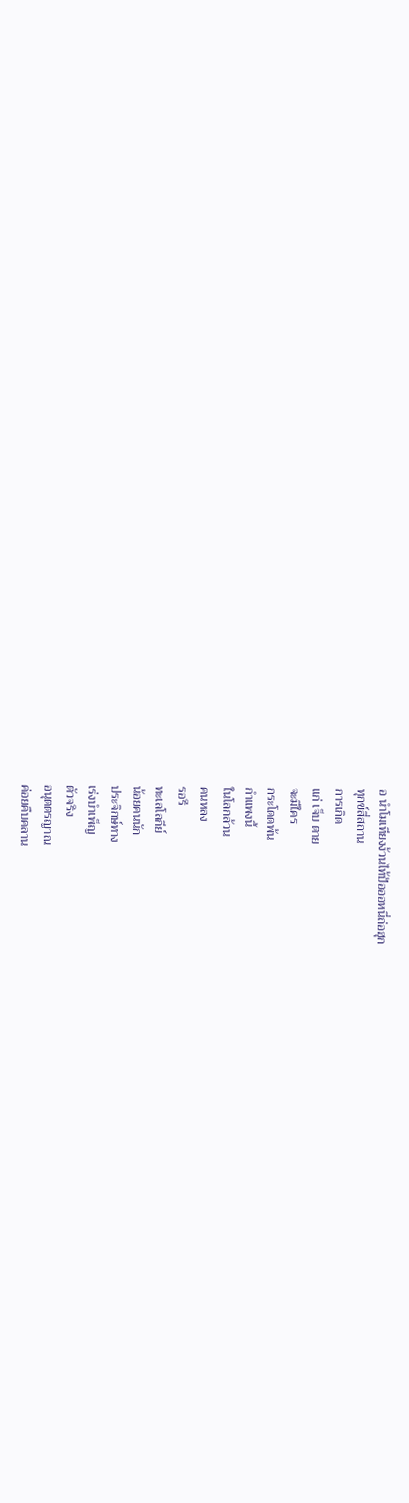อ นำโมเทียงง้วนไท้ป้อออหนี่ถ่อฮุก
ทุกข์สี่สถาน
การเกิด
แก่ เจ็บ ตาย
จะมีใคร
กระโดดพ้น
กำแพงนี้
ในโลกล้วน
คนหลง
รอรี
ทะเลโลกีย์
น้อยคนนัก
ประจิกษ์ทาง
เร่งบำเพ็ญ
ตัวจริง
อนุตตรญาณ
ค่อยคืบคลาน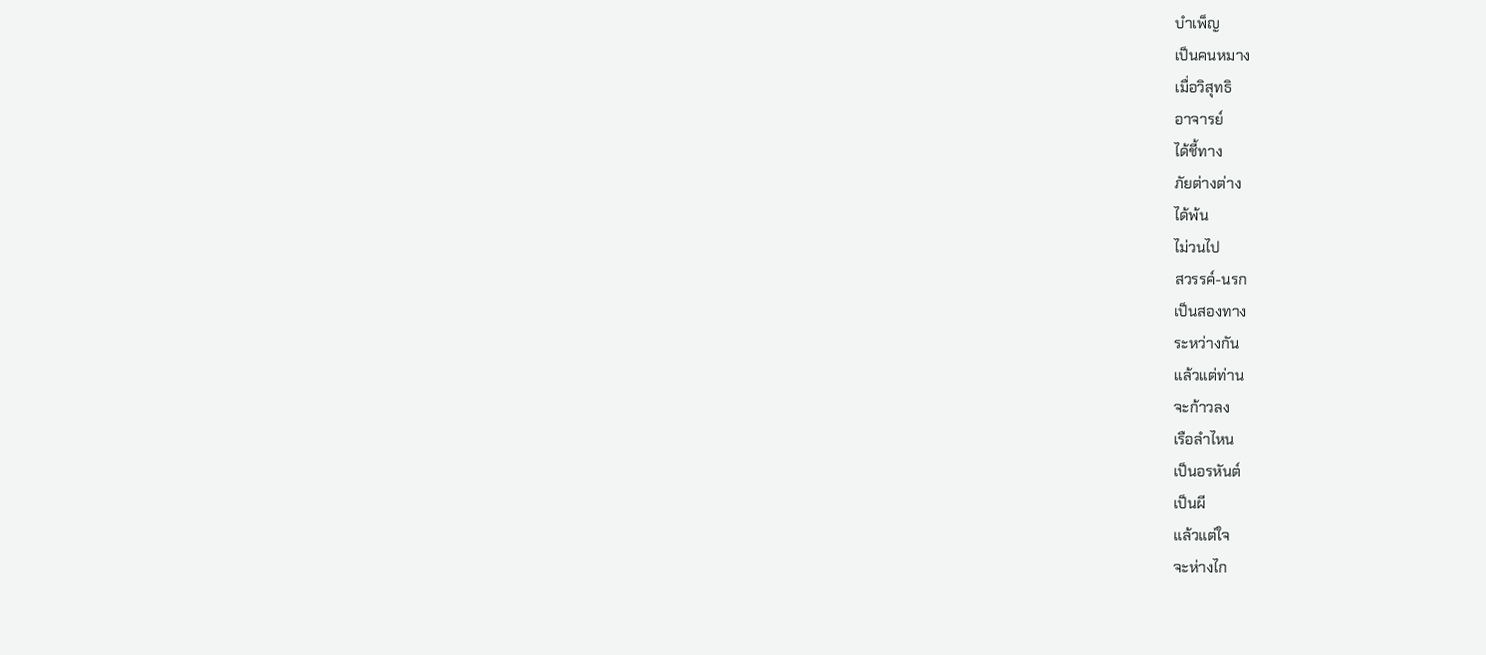บำเพ็ญ
เป็นคนหมาง
เมื่อวิสุทธิ
อาจารย์
ได้ชี้ทาง
ภัยต่างต่าง
ได้พ้น
ไม่วนไป
สวรรค์-นรก
เป็นสองทาง
ระหว่างกัน
แล้วแต่ท่าน
จะก้าวลง
เรือลำไหน
เป็นอรหันต์
เป็นผี
แล้วแต่ใจ
จะห่างไก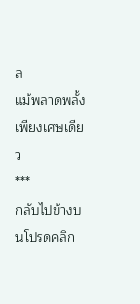ล
แม้พลาดพลั้ง
เพียงเศษเดียว
***
กลับไปข้างบนโปรดคลิก